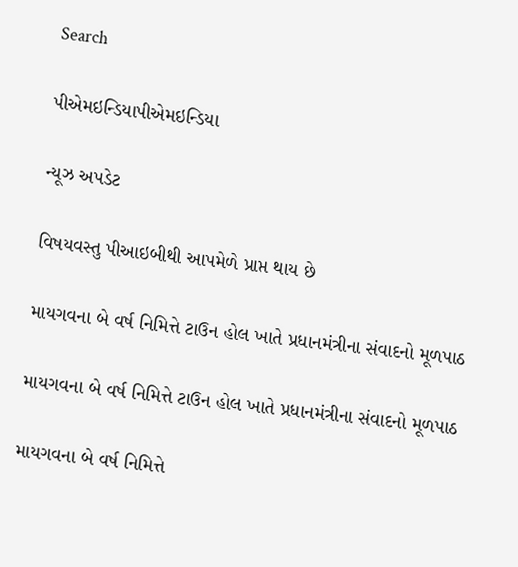Search

પીએમઇન્ડિયાપીએમઇન્ડિયા

ન્યૂઝ અપડેટ

વિષયવસ્તુ પીઆઇબીથી આપમેળે પ્રાપ્ત થાય છે

માયગવના બે વર્ષ નિમિત્તે ટાઉન હોલ ખાતે પ્રધાનમંત્રીના સંવાદનો મૂળપાઠ

માયગવના બે વર્ષ નિમિત્તે ટાઉન હોલ ખાતે પ્રધાનમંત્રીના સંવાદનો મૂળપાઠ

માયગવના બે વર્ષ નિમિત્તે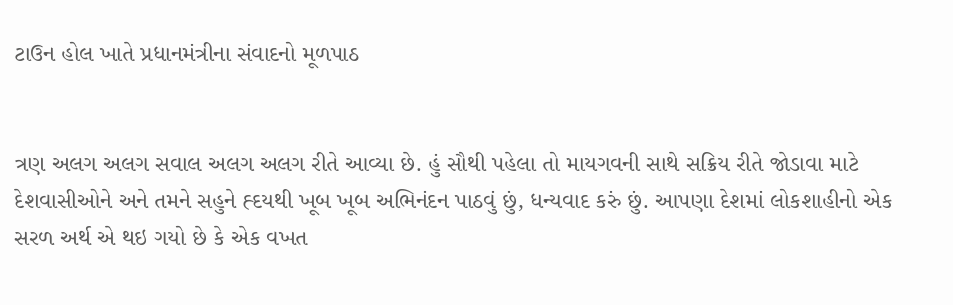ટાઉન હોલ ખાતે પ્રધાનમંત્રીના સંવાદનો મૂળપાઠ


ત્રણ અલગ અલગ સવાલ અલગ અલગ રીતે આવ્યા છે. હું સૌથી પહેલા તો માયગવની સાથે સક્રિય રીતે જોડાવા માટે દેશવાસીઓને અને તમને સહુને હ્દયથી ખૂબ ખૂબ અભિનંદન પાઠવું છું, ધન્યવાદ કરું છું. આપણા દેશમાં લોકશાહીનો એક સરળ અર્થ એ થઇ ગયો છે કે એક વખત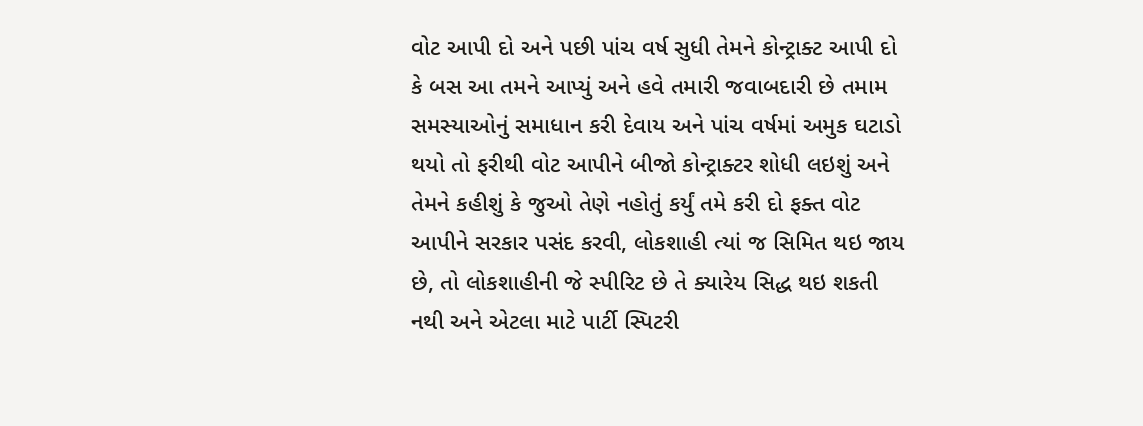વોટ આપી દો અને પછી પાંચ વર્ષ સુધી તેમને કોન્ટ્રાક્ટ આપી દો કે બસ આ તમને આપ્યું અને હવે તમારી જવાબદારી છે તમામ સમસ્યાઓનું સમાધાન કરી દેવાય અને પાંચ વર્ષમાં અમુક ઘટાડો થયો તો ફરીથી વોટ આપીને બીજો કોન્ટ્રાક્ટર શોધી લઇશું અને તેમને કહીશું કે જુઓ તેણે નહોતું કર્યું તમે કરી દો ફક્ત વોટ આપીને સરકાર પસંદ કરવી, લોકશાહી ત્યાં જ સિમિત થઇ જાય છે, તો લોકશાહીની જે સ્પીરિટ છે તે ક્યારેય સિદ્ધ થઇ શકતી નથી અને એટલા માટે પાર્ટી સ્પિટરી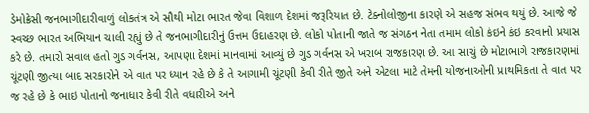ડેમોક્રેસી જનભાગીદારીવાળું લોકતંત્ર એ સૌથી મોટા ભારત જેવા વિશાળ દેશમાં જરૂરિયાત છે. ટેક્નોલોજીના કારણે એ સહજ સંભવ થયું છે. આજે જે સ્વચ્છ ભારત અભિયાન ચાલી રહ્યું છે તે જનભાગીદારીનું ઉત્તમ ઉદાહરણ છે. લોકો પોતાની જાતે જ સંગઠન નેતા તમામ લોકો કંઇને કંઇ કરવાનો પ્રયાસ કરે છે. તમારો સવાલ હતો ગુડ ગર્વનસ, આપણા દેશમાં માનવામાં આવ્યું છે ગુડ ગર્વનસ એ ખરાબ રાજકારણ છે. આ સાચું છે મોટાભાગે રાજકારણમાં ચૂંટણી જીત્યા બાદ સરકારોને એ વાત પર ધ્યાન રહે છે કે તે આગામી ચૂંટણી કેવી રીતે જીતે અને એટલા માટે તેમની યોજનાઓની પ્રાથમિકતા તે વાત પર જ રહે છે કે ભાઇ પોતાનો જનાધાર કેવી રીતે વધારીએ અને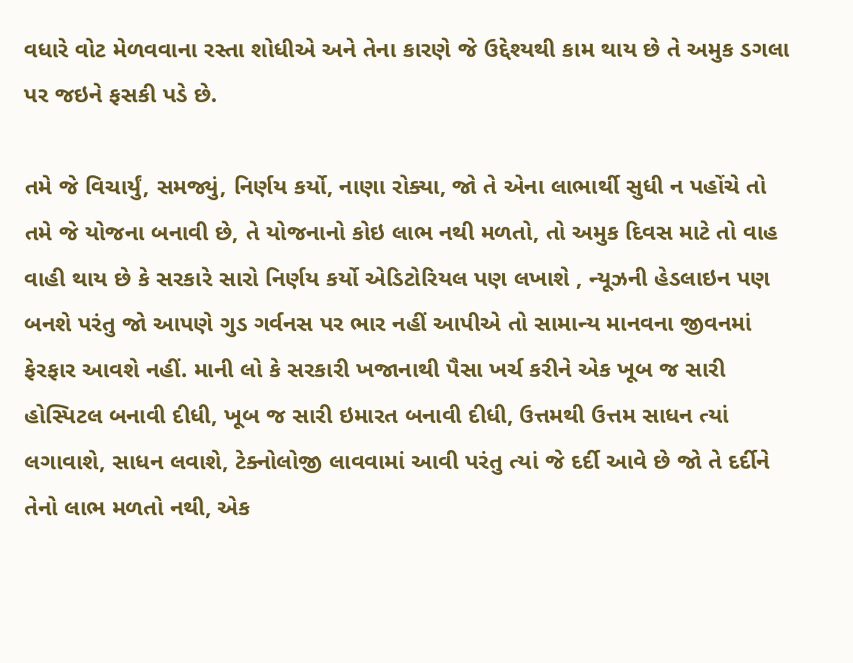વધારે વોટ મેળવવાના રસ્તા શોધીએ અને તેના કારણે જે ઉદ્દેશ્યથી કામ થાય છે તે અમુક ડગલા પર જઇને ફસકી પડે છે.

તમે જે વિચાર્યું, સમજ્યું, નિર્ણય કર્યો, નાણા રોક્યા, જો તે એના લાભાર્થી સુધી ન પહોંચે તો તમે જે યોજના બનાવી છે, તે યોજનાનો કોઇ લાભ નથી મળતો, તો અમુક દિવસ માટે તો વાહ વાહી થાય છે કે સરકારે સારો નિર્ણય કર્યો એડિટોરિયલ પણ લખાશે , ન્યૂઝની હેડલાઇન પણ બનશે પરંતુ જો આપણે ગુડ ગર્વનસ પર ભાર નહીં આપીએ તો સામાન્ય માનવના જીવનમાં ફેરફાર આવશે નહીં. માની લો કે સરકારી ખજાનાથી પૈસા ખર્ચ કરીને એક ખૂબ જ સારી હોસ્પિટલ બનાવી દીધી, ખૂબ જ સારી ઇમારત બનાવી દીધી, ઉત્તમથી ઉત્તમ સાધન ત્યાં લગાવાશે, સાધન લવાશે, ટેક્નોલોજી લાવવામાં આવી પરંતુ ત્યાં જે દર્દી આવે છે જો તે દર્દીને તેનો લાભ મળતો નથી, એક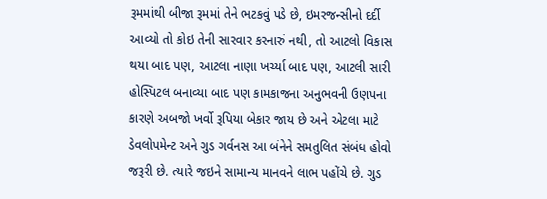રૂમમાંથી બીજા રૂમમાં તેને ભટકવું પડે છે, ઇમરજન્સીનો દર્દી આવ્યો તો કોઇ તેની સારવાર કરનારું નથી, તો આટલો વિકાસ થયા બાદ પણ, આટલા નાણા ખર્ચ્યા બાદ પણ, આટલી સારી હોસ્પિટલ બનાવ્યા બાદ પણ કામકાજના અનુભવની ઉણપના કારણે અબજો ખર્વો રૂપિયા બેકાર જાય છે અને એટલા માટે ડેવલોપમેન્ટ અને ગુડ ગર્વનસ આ બંનેને સમતુલિત સંબંધ હોવો જરૂરી છે. ત્યારે જઇને સામાન્ય માનવને લાભ પહોંચે છે. ગુડ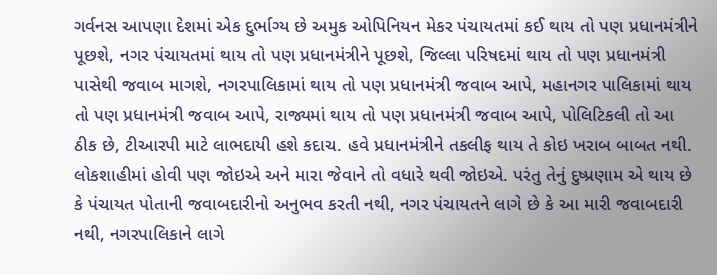ગર્વનસ આપણા દેશમાં એક દુર્ભાગ્ય છે અમુક ઓપિનિયન મેકર પંચાયતમાં કઈ થાય તો પણ પ્રધાનમંત્રીને પૂછશે, નગર પંચાયતમાં થાય તો પણ પ્રધાનમંત્રીને પૂછશે, જિલ્લા પરિષદમાં થાય તો પણ પ્રધાનમંત્રી પાસેથી જવાબ માગશે, નગરપાલિકામાં થાય તો પણ પ્રધાનમંત્રી જવાબ આપે, મહાનગર પાલિકામાં થાય તો પણ પ્રધાનમંત્રી જવાબ આપે, રાજ્યમાં થાય તો પણ પ્રધાનમંત્રી જવાબ આપે, પોલિટિકલી તો આ ઠીક છે, ટીઆરપી માટે લાભદાયી હશે કદાચ. હવે પ્રધાનમંત્રીને તકલીફ થાય તે કોઇ ખરાબ બાબત નથી. લોકશાહીમાં હોવી પણ જોઇએ અને મારા જેવાને તો વધારે થવી જોઇએ. પરંતુ તેનું દુષ્પ્રણામ એ થાય છે કે પંચાયત પોતાની જવાબદારીનો અનુભવ કરતી નથી, નગર પંચાયતને લાગે છે કે આ મારી જવાબદારી નથી, નગરપાલિકાને લાગે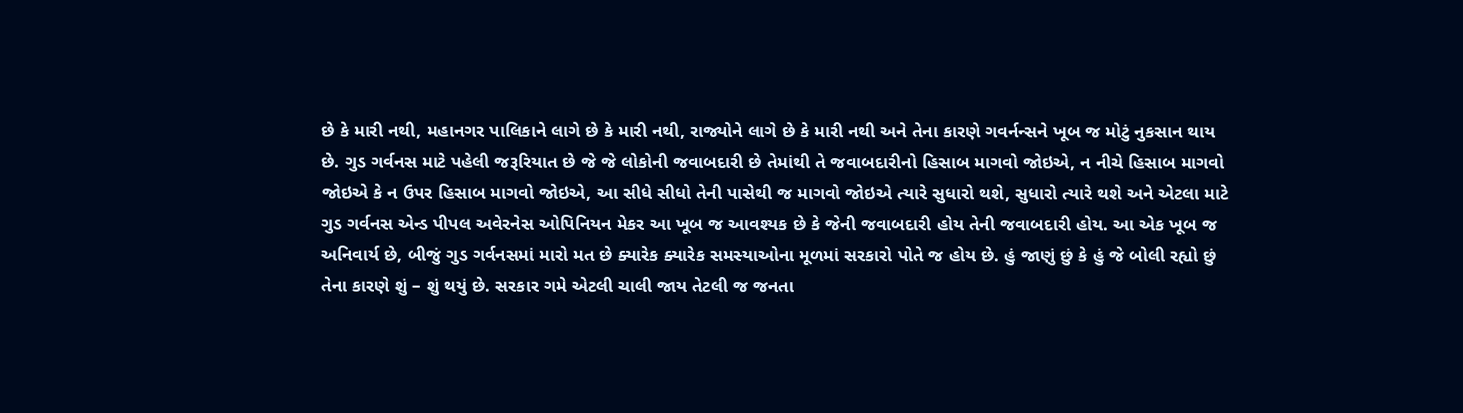છે કે મારી નથી, મહાનગર પાલિકાને લાગે છે કે મારી નથી, રાજ્યોને લાગે છે કે મારી નથી અને તેના કારણે ગવર્નન્સને ખૂબ જ મોટું નુકસાન થાય છે. ગુડ ગર્વનસ માટે પહેલી જરૂરિયાત છે જે જે લોકોની જવાબદારી છે તેમાંથી તે જવાબદારીનો હિસાબ માગવો જોઇએ, ન નીચે હિસાબ માગવો જોઇએ કે ન ઉપર હિસાબ માગવો જોઇએ, આ સીધે સીધો તેની પાસેથી જ માગવો જોઇએ ત્યારે સુધારો થશે, સુધારો ત્યારે થશે અને એટલા માટે ગુડ ગર્વનસ એન્ડ પીપલ અવેરનેસ ઓપિનિયન મેકર આ ખૂબ જ આવશ્યક છે કે જેની જવાબદારી હોય તેની જવાબદારી હોય. આ એક ખૂબ જ અનિવાર્ય છે, બીજું ગુડ ગર્વનસમાં મારો મત છે ક્યારેક ક્યારેક સમસ્યાઓના મૂળમાં સરકારો પોતે જ હોય છે. હું જાણું છું કે હું જે બોલી રહ્યો છું તેના કારણે શું – શું થયું છે. સરકાર ગમે એટલી ચાલી જાય તેટલી જ જનતા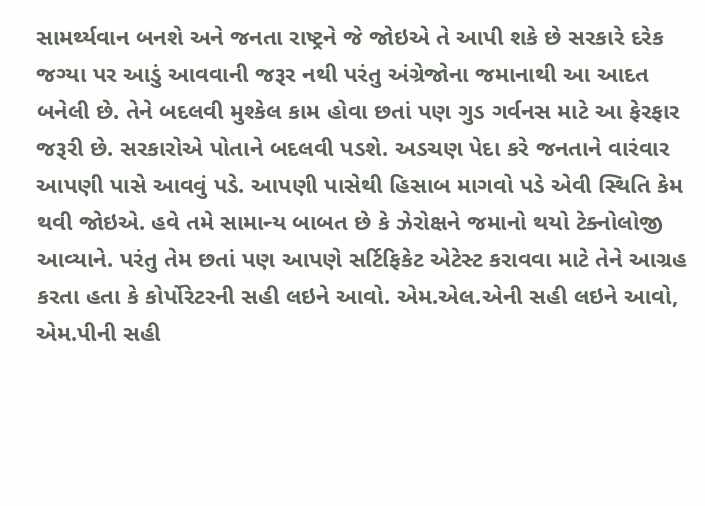સામર્થ્યવાન બનશે અને જનતા રાષ્ટ્રને જે જોઇએ તે આપી શકે છે સરકારે દરેક જગ્યા પર આડું આવવાની જરૂર નથી પરંતુ અંગ્રેજોના જમાનાથી આ આદત બનેલી છે. તેને બદલવી મુશ્કેલ કામ હોવા છતાં પણ ગુડ ગર્વનસ માટે આ ફેરફાર જરૂરી છે. સરકારોએ પોતાને બદલવી પડશે. અડચણ પેદા કરે જનતાને વારંવાર આપણી પાસે આવવું પડે. આપણી પાસેથી હિસાબ માગવો પડે એવી સ્થિતિ કેમ થવી જોઇએ. હવે તમે સામાન્ય બાબત છે કે ઝેરોક્ષને જમાનો થયો ટેક્નોલોજી આવ્યાને. પરંતુ તેમ છતાં પણ આપણે સર્ટિફિકેટ એટેસ્ટ કરાવવા માટે તેને આગ્રહ કરતા હતા કે કોર્પોરેટરની સહી લઇને આવો. એમ.એલ.એની સહી લઇને આવો, એમ.પીની સહી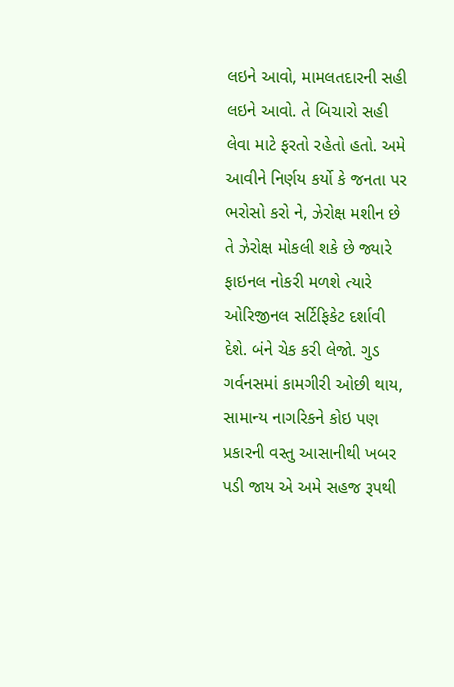લઇને આવો, મામલતદારની સહી લઇને આવો. તે બિચારો સહી લેવા માટે ફરતો રહેતો હતો. અમે આવીને નિર્ણય કર્યો કે જનતા પર ભરોસો કરો ને, ઝેરોક્ષ મશીન છે તે ઝેરોક્ષ મોકલી શકે છે જ્યારે ફાઇનલ નોકરી મળશે ત્યારે ઓરિજીનલ સર્ટિફિકેટ દર્શાવી દેશે. બંને ચેક કરી લેજો. ગુડ ગર્વનસમાં કામગીરી ઓછી થાય, સામાન્ય નાગરિકને કોઇ પણ પ્રકારની વસ્તુ આસાનીથી ખબર પડી જાય એ અમે સહજ રૂપથી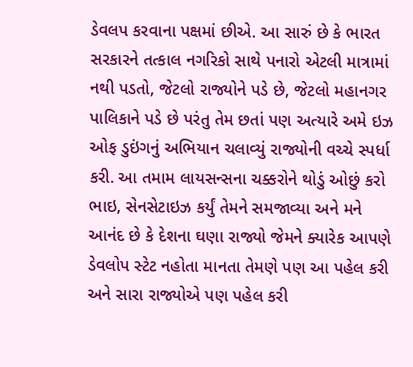ડેવલપ કરવાના પક્ષમાં છીએ. આ સારું છે કે ભારત સરકારને તત્કાલ નગરિકો સાથે પનારો એટલી માત્રામાં નથી પડતો, જેટલો રાજ્યોને પડે છે, જેટલો મહાનગર પાલિકાને પડે છે પરંતુ તેમ છતાં પણ અત્યારે અમે ઇઝ ઓફ ડુઇંગનું અભિયાન ચલાવ્યું રાજ્યોની વચ્ચે સ્પર્ધા કરી. આ તમામ લાયસન્સના ચક્કરોને થોડું ઓછું કરો ભાઇ, સેનસેટાઇઝ કર્યું તેમને સમજાવ્યા અને મને આનંદ છે કે દેશના ઘણા રાજ્યો જેમને ક્યારેક આપણે ડેવલોપ સ્ટેટ નહોતા માનતા તેમણે પણ આ પહેલ કરી અને સારા રાજ્યોએ પણ પહેલ કરી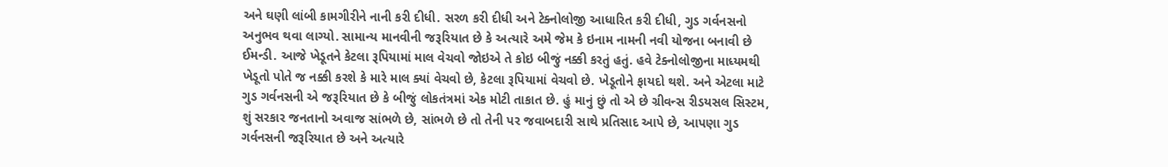અને ઘણી લાંબી કામગીરીને નાની કરી દીધી. સરળ કરી દીધી અને ટેક્નોલોજી આધારિત કરી દીધી, ગુડ ગર્વનસનો અનુભવ થવા લાગ્યો. સામાન્ય માનવીની જરૂરિયાત છે કે અત્યારે અમે જેમ કે ઇનામ નામની નવી યોજના બનાવી છે ઈમન્ડી. આજે ખેડૂતને કેટલા રૂપિયામાં માલ વેચવો જોઇએ તે કોઇ બીજું નક્કી કરતું હતું. હવે ટેક્નોલોજીના માધ્યમથી ખેડૂતો પોતે જ નક્કી કરશે કે મારે માલ ક્યાં વેચવો છે, કેટલા રૂપિયામાં વેચવો છે. ખેડૂતોને ફાયદો થશે. અને એટલા માટે ગુડ ગર્વનસની એ જરૂરિયાત છે કે બીજું લોકતંત્રમાં એક મોટી તાકાત છે. હું માનું છું તો એ છે ગ્રીવન્સ રીડયસલ સિસ્ટમ, શું સરકાર જનતાનો અવાજ સાંભળે છે, સાંભળે છે તો તેની પર જવાબદારી સાથે પ્રતિસાદ આપે છે, આપણા ગુડ ગર્વનસની જરૂરિયાત છે અને અત્યારે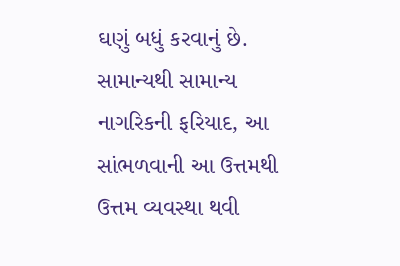ઘણું બધું કરવાનું છે. સામાન્યથી સામાન્ય નાગરિકની ફરિયાદ, આ સાંભળવાની આ ઉત્તમથી ઉત્તમ વ્યવસ્થા થવી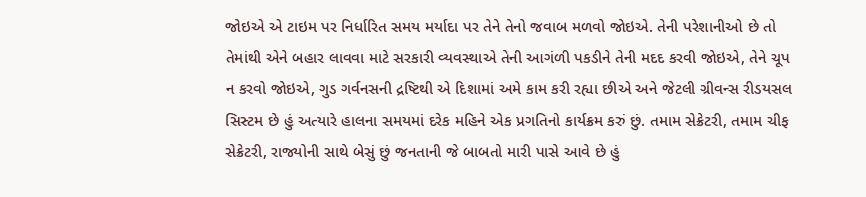જોઇએ એ ટાઇમ પર નિર્ધારિત સમય મર્યાદા પર તેને તેનો જવાબ મળવો જોઇએ. તેની પરેશાનીઓ છે તો તેમાંથી એને બહાર લાવવા માટે સરકારી વ્યવસ્થાએ તેની આગંળી પકડીને તેની મદદ કરવી જોઇએ, તેને ચૂપ ન કરવો જોઇએ, ગુડ ગર્વનસની દ્રષ્ટિથી એ દિશામાં અમે કામ કરી રહ્યા છીએ અને જેટલી ગ્રીવન્સ રીડયસલ સિસ્ટમ છે હું અત્યારે હાલના સમયમાં દરેક મહિને એક પ્રગતિનો કાર્યક્રમ કરું છું. તમામ સેક્રેટરી, તમામ ચીફ સેક્રેટરી, રાજ્યોની સાથે બેસું છું જનતાની જે બાબતો મારી પાસે આવે છે હું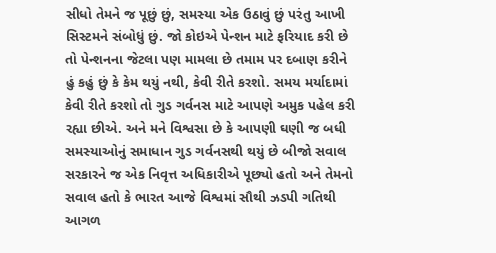સીધો તેમને જ પૂછું છું, સમસ્યા એક ઉઠાવું છું પરંતુ આખી સિસ્ટમને સંબોધું છું. જો કોઇએ પેન્શન માટે ફરિયાદ કરી છે તો પેન્શનના જેટલા પણ મામલા છે તમામ પર દબાણ કરીને હું કહું છું કે કેમ થયું નથી, કેવી રીતે કરશો. સમય મર્યાદામાં કેવી રીતે કરશો તો ગુડ ગર્વનસ માટે આપણે અમુક પહેલ કરી રહ્યા છીએ. અને મને વિશ્વસા છે કે આપણી ઘણી જ બધી સમસ્યાઓનું સમાધાન ગુડ ગર્વનસથી થયું છે બીજો સવાલ સરકારને જ એક નિવૃત્ત અધિકારીએ પૂછ્યો હતો અને તેમનો સવાલ હતો કે ભારત આજે વિશ્વમાં સૌથી ઝડપી ગતિથી આગળ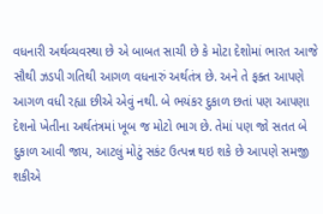વધનારી અર્થવ્યવસ્થા છે એ બાબત સાચી છે કે મોટા દેશોમાં ભારત આજે સૌથી ઝડપી ગતિથી આગળ વધનારું અર્થતંત્ર છે. અને તે ફક્ત આપણે આગળ વધી રહ્યા છીએ એવું નથી. બે ભયંકર દુકાળ છતાં પણ આપણા દેશનો ખેતીના અર્થતંત્રમાં ખૂબ જ મોટો ભાગ છે. તેમાં પણ જો સતત બે દુકાળ આવી જાય, આટલું મોટું સકંટ ઉત્પન્ન થઇ શકે છે આપણે સમજી શકીએ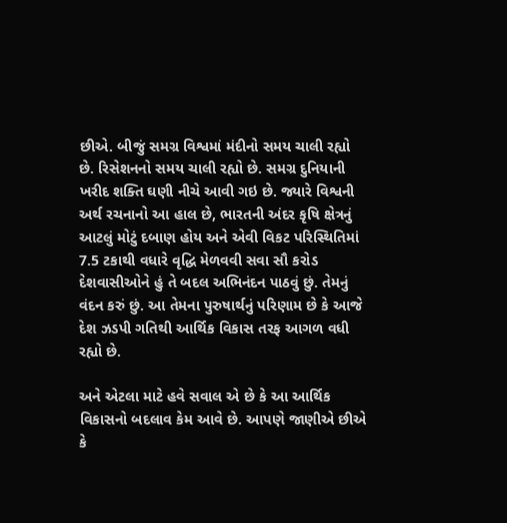છીએ. બીજું સમગ્ર વિશ્વમાં મંદીનો સમય ચાલી રહ્યો છે. રિસેશનનો સમય ચાલી રહ્યો છે. સમગ્ર દુનિયાની ખરીદ શક્તિ ઘણી નીચે આવી ગઇ છે. જ્યારે વિશ્વની અર્થ રચનાનો આ હાલ છે, ભારતની અંદર કૃષિ ક્ષેત્રનું આટલું મોટું દબાણ હોય અને એવી વિકટ પરિસ્થિતિમાં 7.5 ટકાથી વધારે વૃદ્ધિ મેળવવી સવા સૌ કરોડ દેશવાસીઓને હું તે બદલ અભિનંદન પાઠવું છું. તેમનું વંદન કરું છું. આ તેમના પુરુષાર્થનું પરિણામ છે કે આજે દેશ ઝડપી ગતિથી આર્થિક વિકાસ તરફ આગળ વધી રહ્યો છે.

અને એટલા માટે હવે સવાલ એ છે કે આ આર્થિક વિકાસનો બદલાવ કેમ આવે છે. આપણે જાણીએ છીએ કે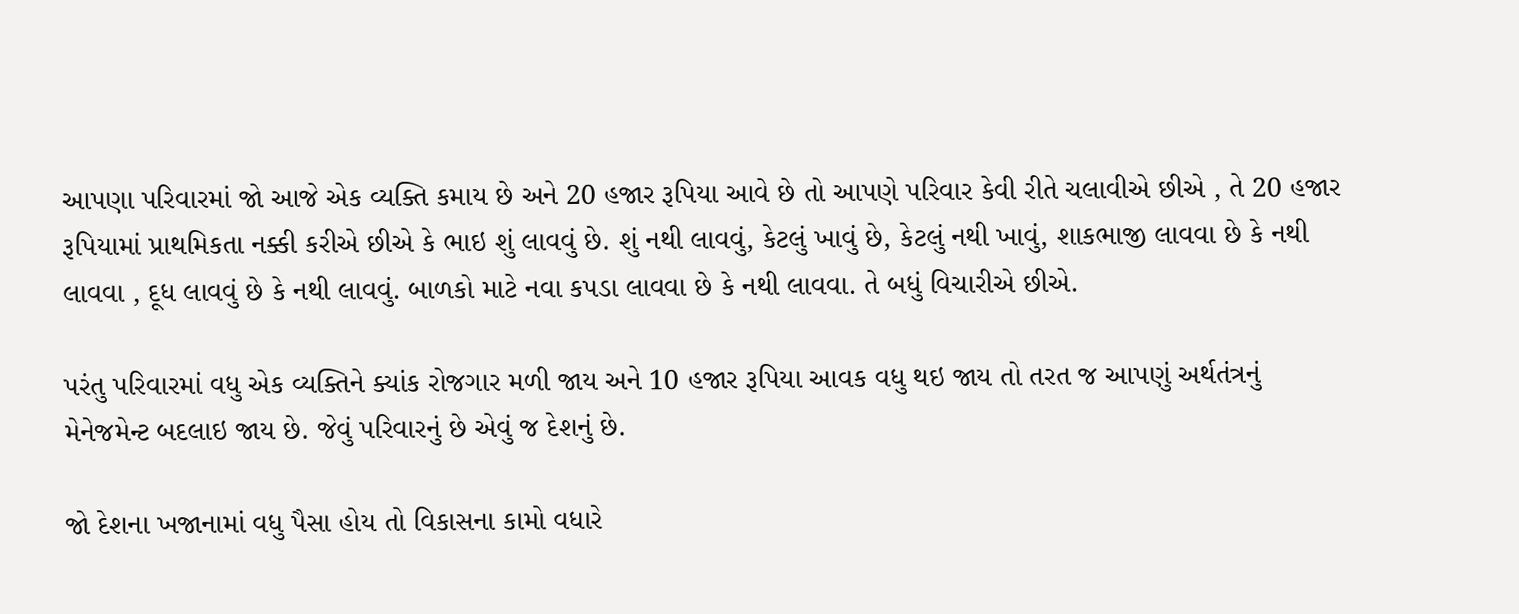આપણા પરિવારમાં જો આજે એક વ્યક્તિ કમાય છે અને 20 હજાર રૂપિયા આવે છે તો આપણે પરિવાર કેવી રીતે ચલાવીએ છીએ , તે 20 હજાર રૂપિયામાં પ્રાથમિકતા નક્કી કરીએ છીએ કે ભાઇ શું લાવવું છે. શું નથી લાવવું, કેટલું ખાવું છે, કેટલું નથી ખાવું, શાકભાજી લાવવા છે કે નથી લાવવા , દૂધ લાવવું છે કે નથી લાવવું. બાળકો માટે નવા કપડા લાવવા છે કે નથી લાવવા. તે બધું વિચારીએ છીએ.

પરંતુ પરિવારમાં વધુ એક વ્યક્તિને ક્યાંક રોજગાર મળી જાય અને 10 હજાર રૂપિયા આવક વધુ થઇ જાય તો તરત જ આપણું અર્થતંત્રનું મેનેજમેન્ટ બદલાઇ જાય છે. જેવું પરિવારનું છે એવું જ દેશનું છે.

જો દેશના ખજાનામાં વધુ પૈસા હોય તો વિકાસના કામો વધારે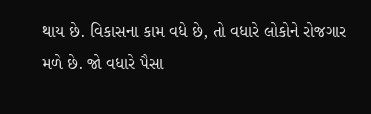થાય છે. વિકાસના કામ વધે છે, તો વધારે લોકોને રોજગાર મળે છે. જો વધારે પૈસા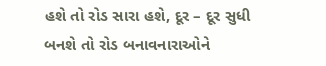હશે તો રોડ સારા હશે, દૂર – દૂર સુધી બનશે તો રોડ બનાવનારાઓને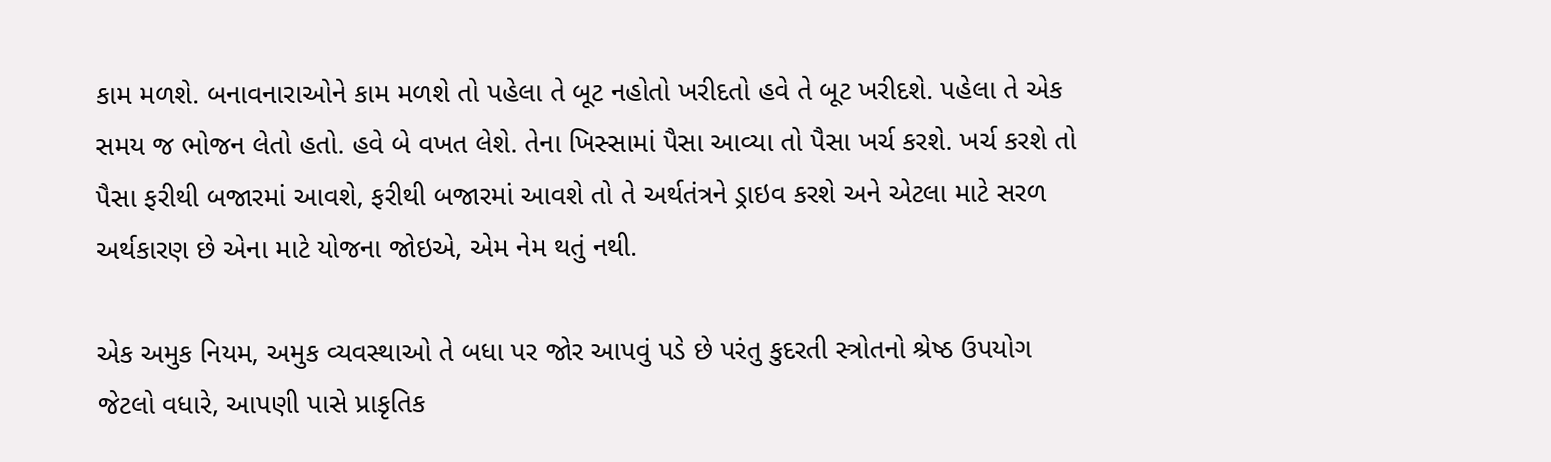કામ મળશે. બનાવનારાઓને કામ મળશે તો પહેલા તે બૂટ નહોતો ખરીદતો હવે તે બૂટ ખરીદશે. પહેલા તે એક સમય જ ભોજન લેતો હતો. હવે બે વખત લેશે. તેના ખિસ્સામાં પૈસા આવ્યા તો પૈસા ખર્ચ કરશે. ખર્ચ કરશે તો પૈસા ફરીથી બજારમાં આવશે, ફરીથી બજારમાં આવશે તો તે અર્થતંત્રને ડ્રાઇવ કરશે અને એટલા માટે સરળ અર્થકારણ છે એના માટે યોજના જોઇએ, એમ નેમ થતું નથી.

એક અમુક નિયમ, અમુક વ્યવસ્થાઓ તે બધા પર જોર આપવું પડે છે પરંતુ કુદરતી સ્ત્રોતનો શ્રેષ્ઠ ઉપયોગ જેટલો વધારે, આપણી પાસે પ્રાકૃતિક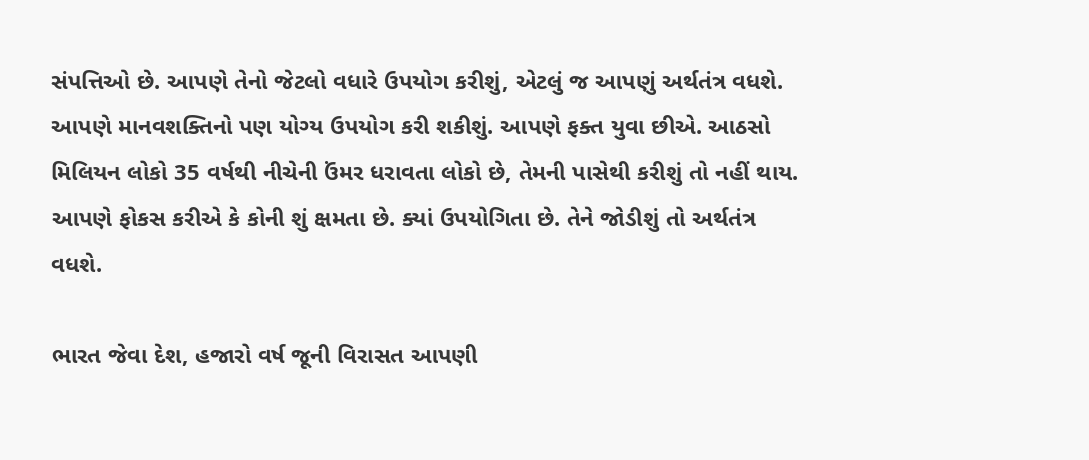સંપત્તિઓ છે. આપણે તેનો જેટલો વધારે ઉપયોગ કરીશું, એટલું જ આપણું અર્થતંત્ર વધશે. આપણે માનવશક્તિનો પણ યોગ્ય ઉપયોગ કરી શકીશું. આપણે ફક્ત યુવા છીએ. આઠસો મિલિયન લોકો 35 વર્ષથી નીચેની ઉંમર ધરાવતા લોકો છે, તેમની પાસેથી કરીશું તો નહીં થાય. આપણે ફોકસ કરીએ કે કોની શું ક્ષમતા છે. ક્યાં ઉપયોગિતા છે. તેને જોડીશું તો અર્થતંત્ર વધશે.

ભારત જેવા દેશ, હજારો વર્ષ જૂની વિરાસત આપણી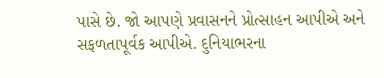પાસે છે. જો આપણે પ્રવાસનને પ્રોત્સાહન આપીએ અને સફળતાપૂર્વક આપીએ. દુનિયાભરના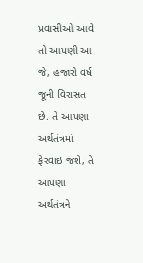પ્રવાસીઓ આવે તો આપણી આ જે, હજારો વર્ષ જૂની વિરાસત છે. તે આપણા અર્થતંત્રમાં ફેરવાઇ જશે, તે આપણા અર્થતંત્રને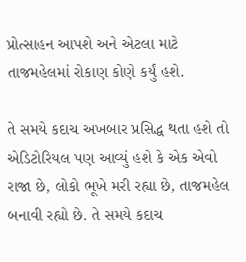પ્રોત્સાહન આપશે અને એટલા માટે તાજમહેલમાં રોકાણ કોણે કર્યું હશે.

તે સમયે કદાચ અખબાર પ્રસિદ્ધ થતા હશે તો એડિટોરિયલ પણ આવ્યું હશે કે એક એવો રાજા છે, લોકો ભૂખે મરી રહ્યા છે, તાજમહેલ બનાવી રહ્યો છે. તે સમયે કદાચ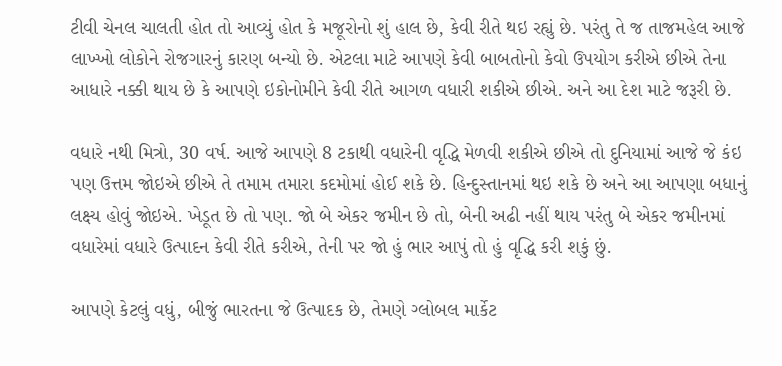ટીવી ચેનલ ચાલતી હોત તો આવ્યું હોત કે મજૂરોનો શું હાલ છે, કેવી રીતે થઇ રહ્યું છે. પરંતુ તે જ તાજમહેલ આજે લાખ્ખો લોકોને રોજગારનું કારણ બન્યો છે. એટલા માટે આપણે કેવી બાબતોનો કેવો ઉપયોગ કરીએ છીએ તેના આધારે નક્કી થાય છે કે આપણે ઇકોનોમીને કેવી રીતે આગળ વધારી શકીએ છીએ. અને આ દેશ માટે જરૂરી છે.

વધારે નથી મિત્રો, 30 વર્ષ. આજે આપણે 8 ટકાથી વધારેની વૃદ્ધિ મેળવી શકીએ છીએ તો દુનિયામાં આજે જે કંઇ પણ ઉત્તમ જોઇએ છીએ તે તમામ તમારા કદમોમાં હોઈ શકે છે. હિન્દુસ્તાનમાં થઇ શકે છે અને આ આપણા બધાનું લક્ષ્ય હોવું જોઇએ. ખેડૂત છે તો પણ. જો બે એકર જમીન છે તો, બેની અઢી નહીં થાય પરંતુ બે એકર જમીનમાં વધારેમાં વધારે ઉત્પાદન કેવી રીતે કરીએ, તેની પર જો હું ભાર આપું તો હું વૃદ્ધિ કરી શકું છું.

આપણે કેટલું વધું, બીજું ભારતના જે ઉત્પાદક છે, તેમણે ગ્લોબલ માર્કેટ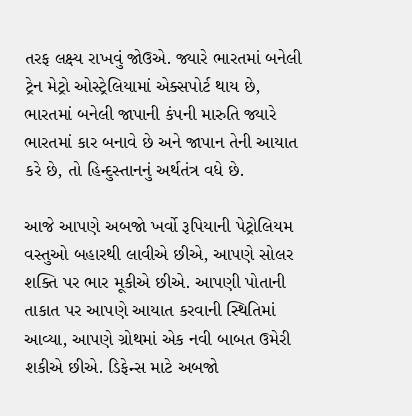તરફ લક્ષ્ય રાખવું જોઉએ. જ્યારે ભારતમાં બનેલી ટ્રેન મેટ્રો ઓસ્ટ્રેલિયામાં એક્સપોર્ટ થાય છે, ભારતમાં બનેલી જાપાની કંપની મારુતિ જ્યારે ભારતમાં કાર બનાવે છે અને જાપાન તેની આયાત કરે છે, તો હિન્દુસ્તાનનું અર્થતંત્ર વધે છે.

આજે આપણે અબજો ખર્વો રૂપિયાની પેટ્રોલિયમ વસ્તુઓ બહારથી લાવીએ છીએ, આપણે સોલર શક્તિ પર ભાર મૂકીએ છીએ. આપણી પોતાની તાકાત પર આપણે આયાત કરવાની સ્થિતિમાં આવ્યા, આપણે ગ્રોથમાં એક નવી બાબત ઉમેરી શકીએ છીએ. ડિફેન્સ માટે અબજો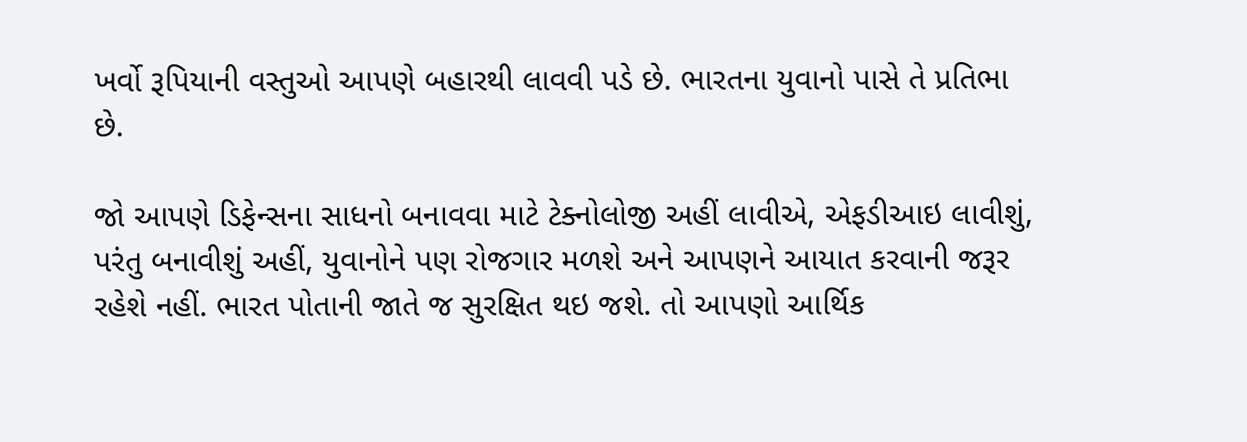ખર્વો રૂપિયાની વસ્તુઓ આપણે બહારથી લાવવી પડે છે. ભારતના યુવાનો પાસે તે પ્રતિભા છે.

જો આપણે ડિફેન્સના સાધનો બનાવવા માટે ટેક્નોલોજી અહીં લાવીએ, એફડીઆઇ લાવીશું, પરંતુ બનાવીશું અહીં, યુવાનોને પણ રોજગાર મળશે અને આપણને આયાત કરવાની જરૂર રહેશે નહીં. ભારત પોતાની જાતે જ સુરક્ષિત થઇ જશે. તો આપણો આર્થિક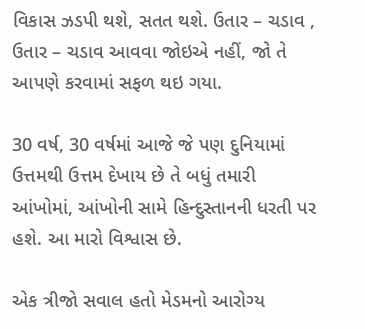વિકાસ ઝડપી થશે, સતત થશે. ઉતાર – ચડાવ , ઉતાર – ચડાવ આવવા જોઇએ નહીં, જો તે આપણે કરવામાં સફળ થઇ ગયા.

30 વર્ષ, 30 વર્ષમાં આજે જે પણ દુનિયામાં ઉત્તમથી ઉત્તમ દેખાય છે તે બધું તમારી આંખોમાં, આંખોની સામે હિન્દુસ્તાનની ધરતી પર હશે. આ મારો વિશ્વાસ છે.

એક ત્રીજો સવાલ હતો મેડમનો આરોગ્ય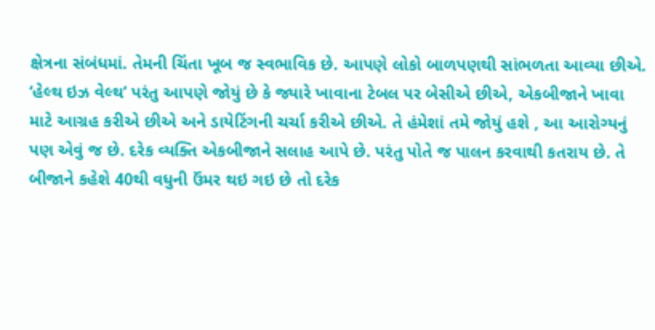ક્ષેત્રના સંબંધમાં. તેમની ચિંતા ખૂબ જ સ્વભાવિક છે. આપણે લોકો બાળપણથી સાંભળતા આવ્યા છીએ. ‘હેલ્થ ઇઝ વેલ્થ’ પરંતુ આપણે જોયું છે કે જ્યારે ખાવાના ટેબલ પર બેસીએ છીએ, એકબીજાને ખાવા માટે આગ્રહ કરીએ છીએ અને ડાયેટિંગની ચર્ચા કરીએ છીએ. તે હંમેશાં તમે જોયું હશે , આ આરોગ્યનું પણ એવું જ છે. દરેક વ્યક્તિ એકબીજાને સલાહ આપે છે. પરંતુ પોતે જ પાલન કરવાથી કતરાય છે. તે બીજાને કહેશે 40થી વધુની ઉંમર થઇ ગઇ છે તો દરેક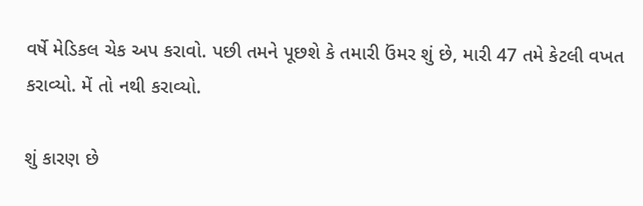વર્ષે મેડિકલ ચેક અપ કરાવો. પછી તમને પૂછશે કે તમારી ઉંમર શું છે, મારી 47 તમે કેટલી વખત કરાવ્યો. મેં તો નથી કરાવ્યો.

શું કારણ છે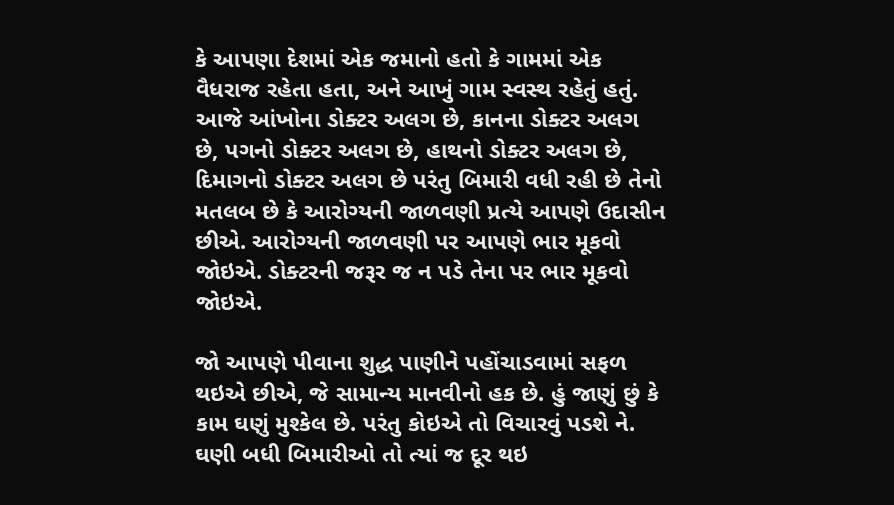કે આપણા દેશમાં એક જમાનો હતો કે ગામમાં એક વૈધરાજ રહેતા હતા, અને આખું ગામ સ્વસ્થ રહેતું હતું. આજે આંખોના ડોક્ટર અલગ છે, કાનના ડોક્ટર અલગ છે, પગનો ડોક્ટર અલગ છે, હાથનો ડોક્ટર અલગ છે, દિમાગનો ડોક્ટર અલગ છે પરંતુ બિમારી વધી રહી છે તેનો મતલબ છે કે આરોગ્યની જાળવણી પ્રત્યે આપણે ઉદાસીન છીએ. આરોગ્યની જાળવણી પર આપણે ભાર મૂકવો જોઇએ. ડોક્ટરની જરૂર જ ન પડે તેના પર ભાર મૂકવો જોઇએ.

જો આપણે પીવાના શુદ્ધ પાણીને પહોંચાડવામાં સફળ થઇએ છીએ, જે સામાન્ય માનવીનો હક છે. હું જાણું છું કે કામ ઘણું મુશ્કેલ છે. પરંતુ કોઇએ તો વિચારવું પડશે ને. ઘણી બધી બિમારીઓ તો ત્યાં જ દૂર થઇ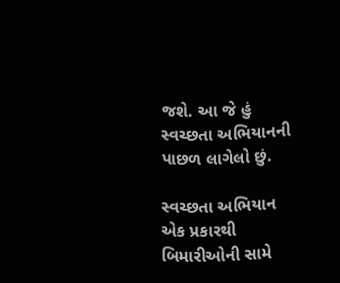જશે. આ જે હું સ્વચ્છતા અભિયાનની પાછળ લાગેલો છું.

સ્વચ્છતા અભિયાન એક પ્રકારથી બિમારીઓની સામે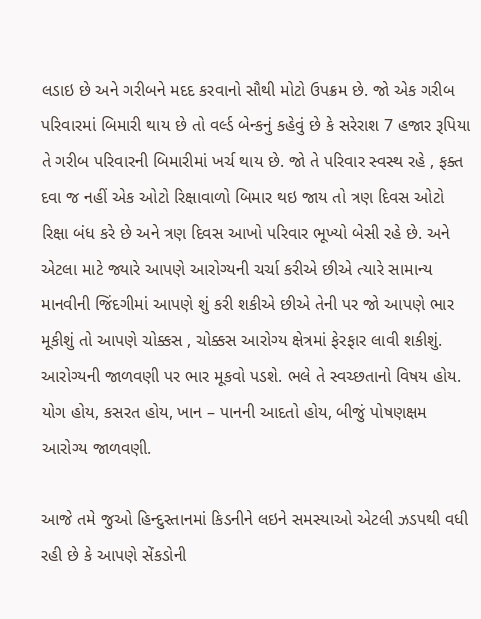લડાઇ છે અને ગરીબને મદદ કરવાનો સૌથી મોટો ઉપક્રમ છે. જો એક ગરીબ પરિવારમાં બિમારી થાય છે તો વર્લ્ડ બેન્કનું કહેવું છે કે સરેરાશ 7 હજાર રૂપિયા તે ગરીબ પરિવારની બિમારીમાં ખર્ચ થાય છે. જો તે પરિવાર સ્વસ્થ રહે , ફક્ત દવા જ નહીં એક ઓટો રિક્ષાવાળો બિમાર થઇ જાય તો ત્રણ દિવસ ઓટો રિક્ષા બંધ કરે છે અને ત્રણ દિવસ આખો પરિવાર ભૂખ્યો બેસી રહે છે. અને એટલા માટે જ્યારે આપણે આરોગ્યની ચર્ચા કરીએ છીએ ત્યારે સામાન્ય માનવીની જિંદગીમાં આપણે શું કરી શકીએ છીએ તેની પર જો આપણે ભાર મૂકીશું તો આપણે ચોક્કસ , ચોક્કસ આરોગ્ય ક્ષેત્રમાં ફેરફાર લાવી શકીશું. આરોગ્યની જાળવણી પર ભાર મૂકવો પડશે. ભલે તે સ્વચ્છતાનો વિષય હોય. યોગ હોય, કસરત હોય, ખાન – પાનની આદતો હોય, બીજું પોષ‌ણક્ષમ આરોગ્ય જાળવણી.

આજે તમે જુઓ હિન્દુસ્તાનમાં કિડનીને લઇને સમસ્યાઓ એટલી ઝડપથી વધી રહી છે કે આપણે સેંકડોની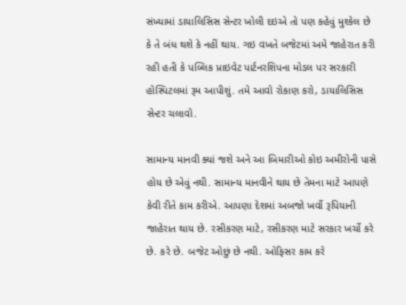સંખ્યામાં ડાયાલિસિસ સેન્ટર ખોલી દઇએ તો પણ કહેવું મુશ્કેલ છે કે તે બંધ થશે કે નહીં થાય. ગઇ વખતે બજેટમાં અમે જાહેરાત કરી રહી હતી કે પબ્લિક પ્રાઇવેટ પાર્ટનરશિપના મોડલ પર સરકારી હોસ્પિટલમાં રૂમ આપીશું. તમે આવો રોકાણ કરો, ડાયાલિસિસ સેન્ટર ચલાવો.

સામાન્ય માનવી ક્યાં જશે અને આ બિમારીઓ કોઇ અમીરોની પાસે હોય છે એવું નથી. સામાન્ય માનવીને થાય છે તેમના માટે આપણે કેવી રીતે કામ કરીએ. આપણા દેશમાં અબજો ખર્વો રૂપિયાની જાહેરાત થાય છે. રસીકરણ માટે, રસીકરણ માટે સરકાર ખર્ચો કરે છે. કરે છે. બજેટ ઓછું છે નથી. ઓફિસર કામ કરે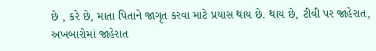છે , કરે છે, માતા પિતાને જાગૃત કરવા માટે પ્રયાસ થાય છે. થાય છે, ટીવી પર જાહેરાત, અખબારોમાં જાહેરાત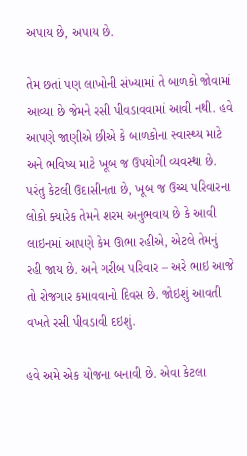અપાય છે, અપાય છે.

તેમ છતાં પણ લાખોની સંખ્યામાં તે બાળકો જોવામાં આવ્યા છે જેમને રસી પીવડાવવામાં આવી નથી. હવે આપણે જાણીએ છીએ કે બાળકોના સ્વાસ્થ્ય માટે અને ભવિષ્ય માટે ખૂબ જ ઉપયોગી વ્યવસ્થા છે. પરંતુ કેટલી ઉદાસીનતા છે, ખૂબ જ ઉચ્ચ પરિવારના લોકો ક્યારેક તેમને શરમ અનુભવાય છે કે આવી લાઇનમાં આપણે કેમ ઊભા રહીએ, એટલે તેમનું રહી જાય છે. અને ગરીબ પરિવાર – અરે ભાઇ આજે તો રોજગાર કમાવવાનો દિવસ છે. જોઇશું આવતી વખતે રસી પીવડાવી દઇશું.

હવે અમે એક યોજના બનાવી છે. એવા કેટલા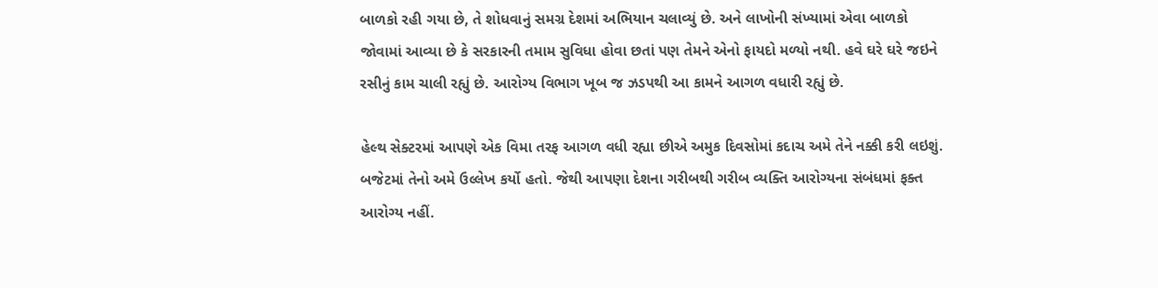બાળકો રહી ગયા છે, તે શોધવાનું સમગ્ર દેશમાં અભિયાન ચલાવ્યું છે. અને લાખોની સંખ્યામાં એવા બાળકો જોવામાં આવ્યા છે કે સરકારની તમામ સુવિધા હોવા છતાં પણ તેમને એનો ફાયદો મળ્યો નથી. હવે ઘરે ઘરે જઇને રસીનું કામ ચાલી રહ્યું છે. આરોગ્ય વિભાગ ખૂબ જ ઝડપથી આ કામને આગળ વધારી રહ્યું છે.

હેલ્થ સેક્ટરમાં આપણે એક વિમા તરફ આગળ વધી રહ્યા છીએ અમુક દિવસોમાં કદાચ અમે તેને નક્કી કરી લઇશું. બજેટમાં તેનો અમે ઉલ્લેખ કર્યો હતો. જેથી આપણા દેશના ગરીબથી ગરીબ વ્યક્તિ આરોગ્યના સંબંધમાં ફક્ત આરોગ્ય નહીં.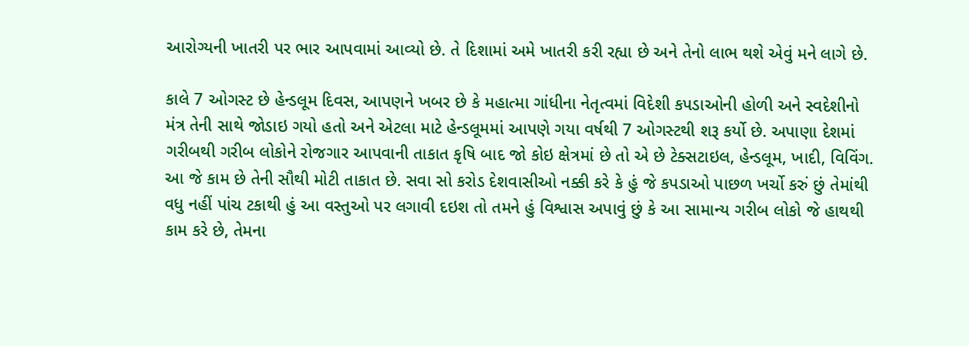આરોગ્યની ખાતરી પર ભાર આપવામાં આવ્યો છે. તે દિશામાં અમે ખાતરી કરી રહ્યા છે અને તેનો લાભ થશે એવું મને લાગે છે.

કાલે 7 ઓગસ્ટ છે હેન્ડલૂમ દિવસ, આપણને ખબર છે કે મહાત્મા ગાંધીના નેતૃત્વમાં વિદેશી કપડાઓની હોળી અને સ્વદેશીનો મંત્ર તેની સાથે જોડાઇ ગયો હતો અને એટલા માટે હેન્ડલૂમમાં આપણે ગયા વર્ષથી 7 ઓગસ્ટથી શરૂ કર્યો છે. અપાણા દેશમાં ગરીબથી ગરીબ લોકોને રોજગાર આપવાની તાકાત કૃષિ બાદ જો કોઇ ક્ષેત્રમાં છે તો એ છે ટેક્સટાઇલ, હેન્ડલૂમ, ખાદી, વિવિંગ. આ જે કામ છે તેની સૌથી મોટી તાકાત છે. સવા સો કરોડ દેશવાસીઓ નક્કી કરે કે હું જે કપડાઓ પાછળ ખર્ચો કરું છું તેમાંથી વધુ નહીં પાંચ ટકાથી હું આ વસ્તુઓ પર લગાવી દઇશ તો તમને હું વિશ્વાસ અપાવું છું કે આ સામાન્ય ગરીબ લોકો જે હાથથી કામ કરે છે, તેમના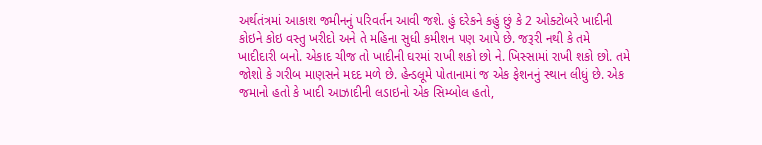અર્થતંત્રમાં આકાશ જમીનનું પરિવર્તન આવી જશે. હું દરેકને કહું છું કે 2 ઓક્ટોબરે ખાદીની કોઇને કોઇ વસ્તુ ખરીદો અને તે મહિના સુધી કમીશન પણ આપે છે. જરૂરી નથી કે તમે ખાદીદારી બનો. એકાદ ચીજ તો ખાદીની ઘરમાં રાખી શકો છો ને. ખિસ્સામાં રાખી શકો છો. તમે જોશો કે ગરીબ માણસને મદદ મળે છે. હેન્ડલૂમે પોતાનામાં જ એક ફેશનનું સ્થાન લીધું છે. એક જમાનો હતો કે ખાદી આઝાદીની લડાઇનો એક સિમ્બોલ હતો,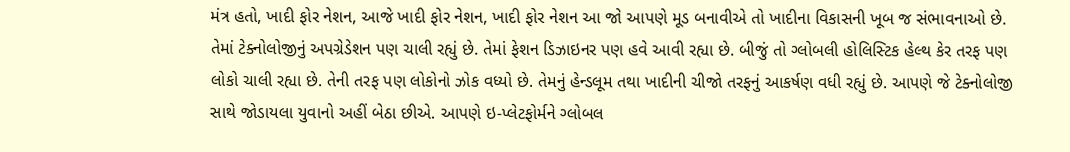મંત્ર હતો, ખાદી ફોર નેશન, આજે ખાદી ફોર નેશન, ખાદી ફોર નેશન આ જો આપણે મૂડ બનાવીએ તો ખાદીના વિકાસની ખૂબ જ સંભાવનાઓ છે. તેમાં ટેક્નોલોજીનું અપગ્રેડેશન પણ ચાલી રહ્યું છે. તેમાં ફેશન ડિઝાઇનર પણ હવે આવી રહ્યા છે. બીજું તો ગ્લોબલી હોલિસ્ટિક હેલ્થ કેર તરફ પણ લોકો ચાલી રહ્યા છે. તેની તરફ પણ લોકોનો ઝોક વધ્યો છે. તેમનું હેન્ડલૂમ તથા ખાદીની ચીજો તરફનું આકર્ષણ વધી રહ્યું છે. આપણે જે ટેક્નોલોજી સાથે જોડાયલા યુવાનો અહીં બેઠા છીએ. આપણે ઇ-પ્લેટફોર્મને ગ્લોબલ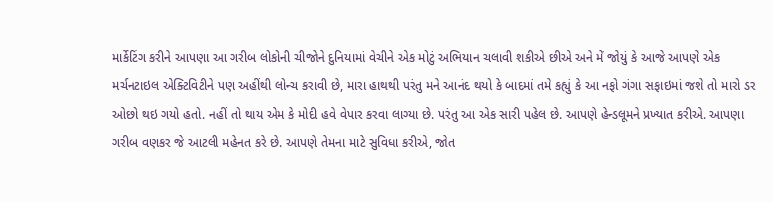માર્કેટિંગ કરીને આપણા આ ગરીબ લોકોની ચીજોને દુનિયામાં વેચીને એક મોટું અભિયાન ચલાવી શકીએ છીએ અને મેં જોયું કે આજે આપણે એક મર્ચનટાઇલ એક્ટિવિટીને પણ અહીંથી લોન્ચ કરાવી છે, મારા હાથથી પરંતુ મને આનંદ થયો કે બાદમાં તમે કહ્યું કે આ નફો ગંગા સફાઇમાં જશે તો મારો ડર ઓછો થઇ ગયો હતો. નહીં તો થાય એમ કે મોદી હવે વેપાર કરવા લાગ્યા છે. પરંતુ આ એક સારી પહેલ છે. આપણે હેન્ડલૂમને પ્રખ્યાત કરીએ. આપણા ગરીબ વણકર જે આટલી મહેનત કરે છે. આપણે તેમના માટે સુવિધા કરીએ, જોત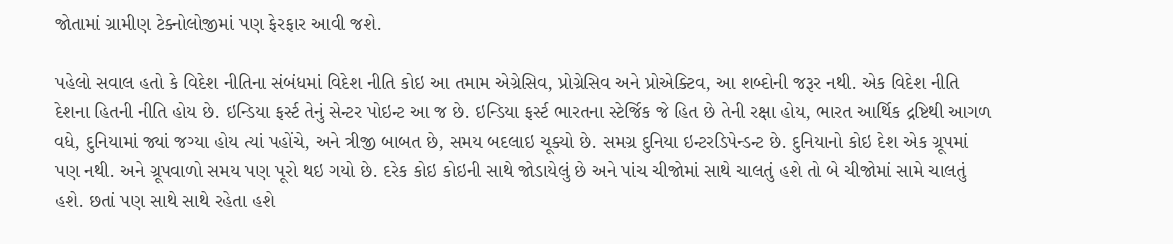જોતામાં ગ્રામીણ ટેક્નોલોજીમાં પણ ફેરફાર આવી જશે.

પહેલો સવાલ હતો કે વિદેશ નીતિના સંબંધમાં વિદેશ નીતિ કોઇ આ તમામ એગ્રેસિવ, પ્રોગ્રેસિવ અને પ્રોએક્ટિવ, આ શબ્દોની જરૂર નથી. એક વિદેશ નીતિ દેશના હિતની નીતિ હોય છે. ઇન્ડિયા ફર્સ્ટ તેનું સેન્ટર પોઇન્ટ આ જ છે. ઇન્ડિયા ફર્સ્ટ ભારતના સ્ટેર્જિક જે હિત છે તેની રક્ષા હોય, ભારત આર્થિક દ્રષ્ટિથી આગળ વધે, દુનિયામાં જ્યાં જગ્યા હોય ત્યાં પહોંચે, અને ત્રીજી બાબત છે, સમય બદલાઇ ચૂક્યો છે. સમગ્ર દુનિયા ઇન્ટરડિપેન્ડન્ટ છે. દુનિયાનો કોઇ દેશ એક ગ્રૂપમાં પણ નથી. અને ગ્રૂપવાળો સમય પણ પૂરો થઇ ગયો છે. દરેક કોઇ કોઇની સાથે જોડાયેલું છે અને પાંચ ચીજોમાં સાથે ચાલતું હશે તો બે ચીજોમાં સામે ચાલતું હશે. છતાં પણ સાથે સાથે રહેતા હશે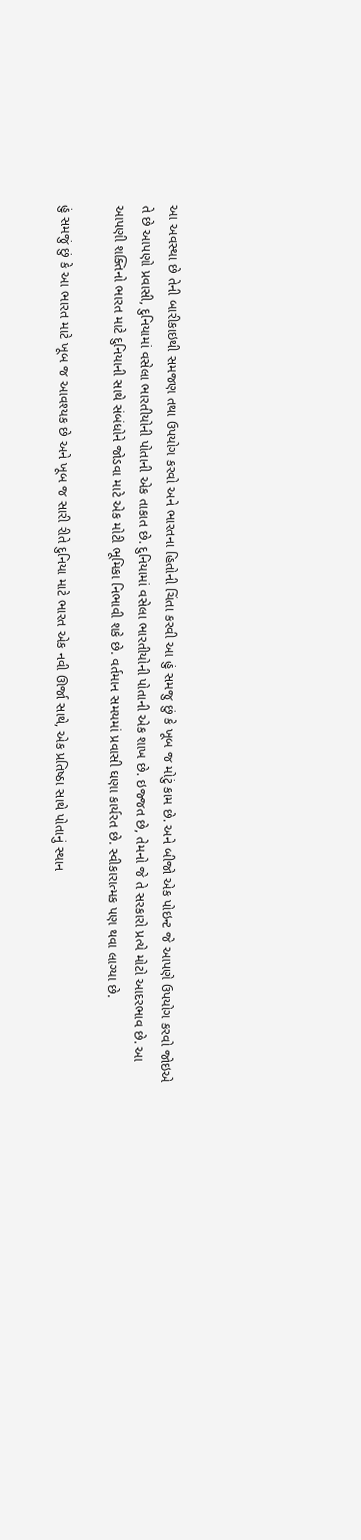આ અવસ્થા છે તેની બારીકાઇથી સમજણ તથા ઉપયોગ કરવો અને ભારતના હિતોની ચિંતા કરવી આ હું સમજુ છું કે ખૂબ જ મોટું કામ છે. અને બીજો એક પોઇન્ટ જે આપણે ઉપયોગ કરવો જોઇએ તે છે આપણો પ્રવાસી, દુનિયામાં વસેલા ભારતીયોની પોતાની એક તાકાત છે. દુનિયામાં વસેલા ભારતીયોની પોતાની એક શાખ છે. ઇજ્જત છે, તેમનો જે તે સરકારો પ્રત્યે મોટો આદરભાવ છે. આ આપણી શક્તિનો ભારત માટે દુનિયાની સાથે સંબંધોને જોડવા માટે એક મોટી ભૂમિકા નિભાવી શકે છે. વર્તમાન સમયમાં પ્રવાસી ઘણા કાર્યરત છે. સ્વીકારાત્મક પણ થવા લાગ્યા છે.

હું સમજું છું કે આ ભારત માટે ખૂબ જ આવશ્યક છે અને ખૂબ જ સારી રીતે દુનિયા માટે ભારત એક નવી ઊર્જા સાથે, એક પ્રતિષ્ઠા સાથે પોતાનું સ્થાન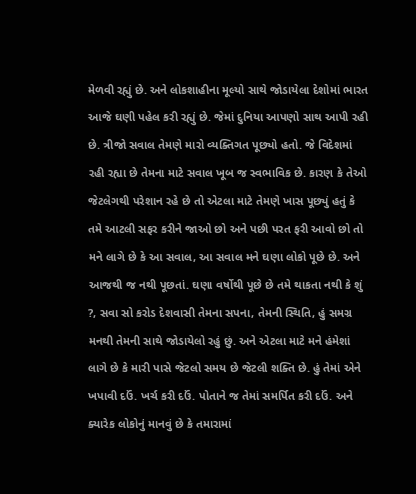મેળવી રહ્યું છે. અને લોકશાહીના મૂલ્યો સાથે જોડાયેલા દેશોમાં ભારત આજે ઘણી પહેલ કરી રહ્યું છે. જેમાં દુનિયા આપણો સાથ આપી રહી છે. ત્રીજો સવાલ તેમણે મારો વ્યક્તિગત પૂછ્યો હતો. જે વિદેશમાં રહી રહ્યા છે તેમના માટે સવાલ ખૂબ જ સ્વભાવિક છે. કારણ કે તેઓ જેટલેગથી પરેશાન રહે છે તો એટલા માટે તેમણે ખાસ પૂછ્યું હતું કે તમે આટલી સફર કરીને જાઓ છો અને પછી પરત ફરી આવો છો તો મને લાગે છે કે આ સવાલ, આ સવાલ મને ઘણા લોકો પૂછે છે. અને આજથી જ નથી પૂછતાં. ઘણા વર્ષોથી પૂછે છે તમે થાકતા નથી કે શું ?, સવા સો કરોડ દેશવાસી તેમના સપના, તેમની સ્થિતિ, હું સમગ્ર મનથી તેમની સાથે જોડાયેલો રહું છું. અને એટલા માટે મને હંમેશાં લાગે છે કે મારી પાસે જેટલો સમય છે જેટલી શક્તિ છે. હું તેમાં એને ખપાવી દઉં. ખર્ચ કરી દઉં. પોતાને જ તેમાં સમર્પિત કરી દઉં. અને ક્યારેક લોકોનું માનવું છે કે તમારામાં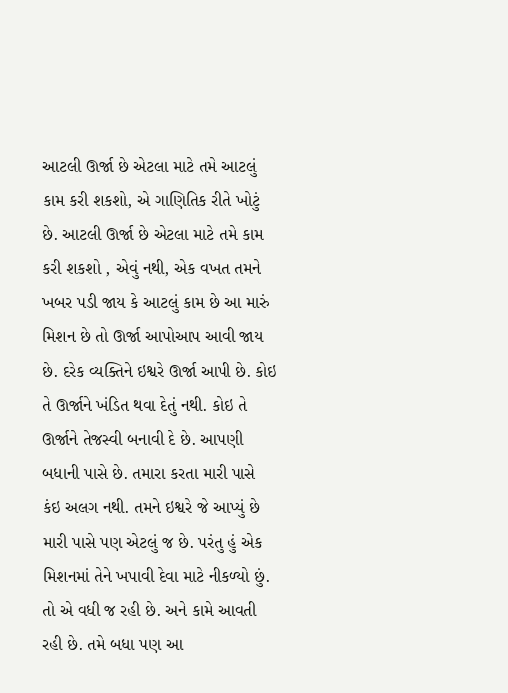આટલી ઊર્જા છે એટલા માટે તમે આટલું કામ કરી શકશો, એ ગાણિતિક રીતે ખોટું છે. આટલી ઊર્જા છે એટલા માટે તમે કામ કરી શકશો , એવું નથી, એક વખત તમને ખબર પડી જાય કે આટલું કામ છે આ મારું મિશન છે તો ઊર્જા આપોઆપ આવી જાય છે. દરેક વ્યક્તિને ઇશ્વરે ઊર્જા આપી છે. કોઇ તે ઊર્જાને ખંડિત થવા દેતું નથી. કોઇ તે ઊર્જાને તેજસ્વી બનાવી દે છે. આપણી બધાની પાસે છે. તમારા કરતા મારી પાસે કંઇ અલગ નથી. તમને ઇશ્વરે જે આપ્યું છે મારી પાસે પણ એટલું જ છે. પરંતુ હું એક મિશનમાં તેને ખપાવી દેવા માટે નીકળ્યો છું. તો એ વધી જ રહી છે. અને કામે આવતી રહી છે. તમે બધા પણ આ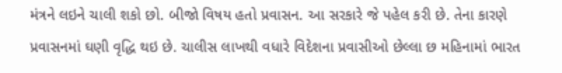મંત્રને લઇને ચાલી શકો છો. બીજો વિષય હતો પ્રવાસન. આ સરકારે જે પહેલ કરી છે. તેના કારણે પ્રવાસનમાં ઘણી વૃદ્ધિ થઇ છે. ચાલીસ લાખથી વધારે વિદેશના પ્રવાસીઓ છેલ્લા છ મહિનામાં ભારત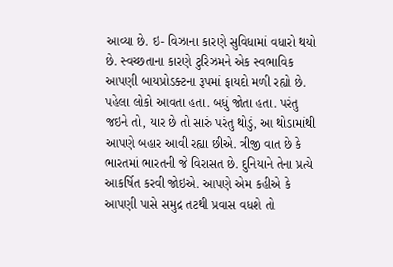આવ્યા છે. ઇ- વિઝાના કારણે સુવિધામાં વધારો થયો છે. સ્વચ્છતાના કારણે ટુરિઝમને એક સ્વભાવિક આપણી બાયપ્રોડક્ટના રૂપમાં ફાયદો મળી રહ્યો છે. પહેલા લોકો આવતા હતા. બધું જોતા હતા. પરંતુ જઇને તો, યાર છે તો સારું પરંતુ થોડું, આ થોડામાંથી આપણે બહાર આવી રહ્યા છીએ. ત્રીજી વાત છે કે ભારતમાં ભારતની જે વિરાસત છે. દુનિયાને તેના પ્રત્યે આકર્ષિત કરવી જોઇએ. આપણે એમ કહીએ કે આપણી પાસે સમુદ્ર તટથી પ્રવાસ વધશે તો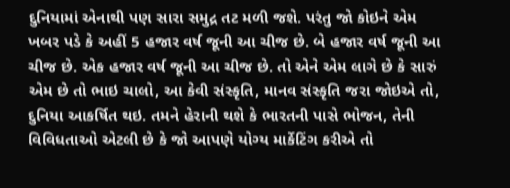દુનિયામાં એનાથી પણ સારા સમુદ્ર તટ મળી જશે. પરંતુ જો કોઇને એમ ખબર પડે કે અહીં 5 હજાર વર્ષ જૂની આ ચીજ છે. બે હજાર વર્ષ જૂની આ ચીજ છે. એક હજાર વર્ષ જૂની આ ચીજ છે. તો એને એમ લાગે છે કે સારું એમ છે તો ભાઇ ચાલો, આ કેવી સંસ્કૃતિ, માનવ સંસ્કૃતિ જરા જોઇએ તો, દુનિયા આકર્ષિત થઇ. તમને હેરાની થશે કે ભારતની પાસે ભોજન, તેની વિવિધતાઓ એટલી છે કે જો આપણે યોગ્ય માર્કેટિંગ કરીએ તો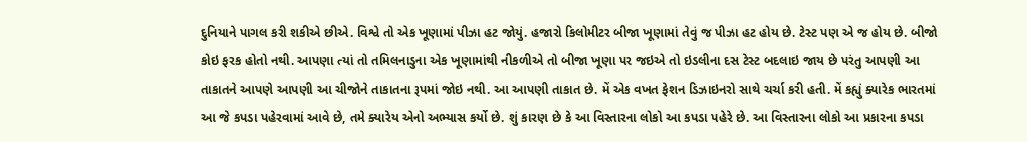દુનિયાને પાગલ કરી શકીએ છીએ. વિશ્વે તો એક ખૂણામાં પીઝા હટ જોયું. હજારો કિલોમીટર બીજા ખૂણામાં તેવું જ પીઝા હટ હોય છે. ટેસ્ટ પણ એ જ હોય છે. બીજો કોઇ ફરક હોતો નથી. આપણા ત્યાં તો તમિલનાડુના એક ખૂણામાંથી નીકળીએ તો બીજા ખૂણા પર જઇએ તો ઇડલીના દસ ટેસ્ટ બદલાઇ જાય છે પરંતુ આપણી આ તાકાતને આપણે આપણી આ ચીજોને તાકાતના રૂપમાં જોઇ નથી. આ આપણી તાકાત છે. મેં એક વખત ફેશન ડિઝાઇનરો સાથે ચર્ચા કરી હતી. મેં કહ્યું ક્યારેક ભારતમાં આ જે કપડા પહેરવામાં આવે છે, તમે ક્યારેય એનો અભ્યાસ કર્યો છે. શું કારણ છે કે આ વિસ્તારના લોકો આ કપડા પહેરે છે. આ વિસ્તારના લોકો આ પ્રકારના કપડા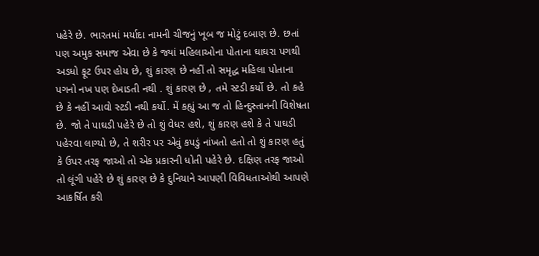પહેરે છે. ભારતમાં મર્યાદા નામની ચીજનું ખૂબ જ મોટું દબાણ છે. છતાં પણ અમુક સમાજ એવા છે કે જ્યાં મહિલાઓના પોતાના ઘાઘરા પગથી અડધો ફૂટ ઉપર હોય છે, શું કારણ છે નહીં તો સમૃદ્ધ મહિલા પોતાના પગનો નખ પણ દેખાડતી નથી . શું કારણ છે , તમે સ્ટડી કર્યો છે. તો કહે છે કે નહીં આવો સ્ટડી નથી કર્યો. મેં કહ્યું આ જ તો હિન્દુસ્તાનની વિશેષતા છે. જો તે પાઘડી પહેરે છે તો શું વેધર હશે, શું કારણ હશે કે તે પાઘડી પહેરવા લાગ્યો છે, તે શરીર પર એવું કપડું નાંખતો હતો તો શું કારણ હતું કે ઉપર તરફ જાઓ તો એક પ્રકારની ધોતી પહેરે છે. દક્ષિણ તરફ જાઓ તો લૂંગી પહેરે છે શું કારણ છે કે દુનિયાને આપણી વિવિધતાઓથી આપણે આકર્ષિત કરી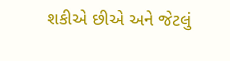શકીએ છીએ અને જેટલું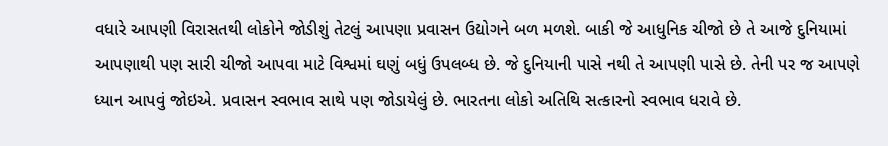વધારે આપણી વિરાસતથી લોકોને જોડીશું તેટલું આપણા પ્રવાસન ઉદ્યોગને બળ મળશે. બાકી જે આધુનિક ચીજો છે તે આજે દુનિયામાં આપણાથી પણ સારી ચીજો આપવા માટે વિશ્વમાં ઘણું બધું ઉપલબ્ધ છે. જે દુનિયાની પાસે નથી તે આપણી પાસે છે. તેની પર જ આપણે ધ્યાન આપવું જોઇએ. પ્રવાસન સ્વભાવ સાથે પણ જોડાયેલું છે. ભારતના લોકો અતિથિ સત્કારનો સ્વભાવ ધરાવે છે.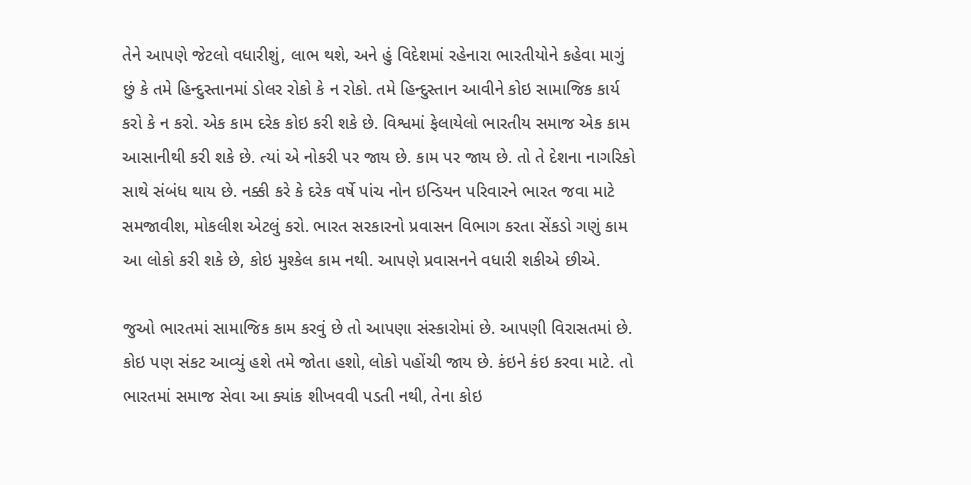તેને આપણે જેટલો વધારીશું, લાભ થશે, અને હું વિદેશમાં રહેનારા ભારતીયોને કહેવા માગું છું કે તમે હિન્દુસ્તાનમાં ડોલર રોકો કે ન રોકો. તમે હિન્દુસ્તાન આવીને કોઇ સામાજિક કાર્ય કરો કે ન કરો. એક કામ દરેક કોઇ કરી શકે છે. વિશ્વમાં ફેલાયેલો ભારતીય સમાજ એક કામ આસાનીથી કરી શકે છે. ત્યાં એ નોકરી પર જાય છે. કામ પર જાય છે. તો તે દેશના નાગરિકો સાથે સંબંધ થાય છે. નક્કી કરે કે દરેક વર્ષે પાંચ નોન ઇન્ડિયન પરિવારને ભારત જવા માટે સમજાવીશ, મોકલીશ એટલું કરો. ભારત સરકારનો પ્રવાસન વિભાગ કરતા સેંકડો ગણું કામ આ લોકો કરી શકે છે, કોઇ મુશ્કેલ કામ નથી. આપણે પ્રવાસનને વધારી શકીએ છીએ.

જુઓ ભારતમાં સામાજિક કામ કરવું છે તો આપણા સંસ્કારોમાં છે. આપણી વિરાસતમાં છે. કોઇ પણ સંકટ આવ્યું હશે તમે જોતા હશો, લોકો પહોંચી જાય છે. કંઇને કંઇ કરવા માટે. તો ભારતમાં સમાજ સેવા આ ક્યાંક શીખવવી પડતી નથી, તેના કોઇ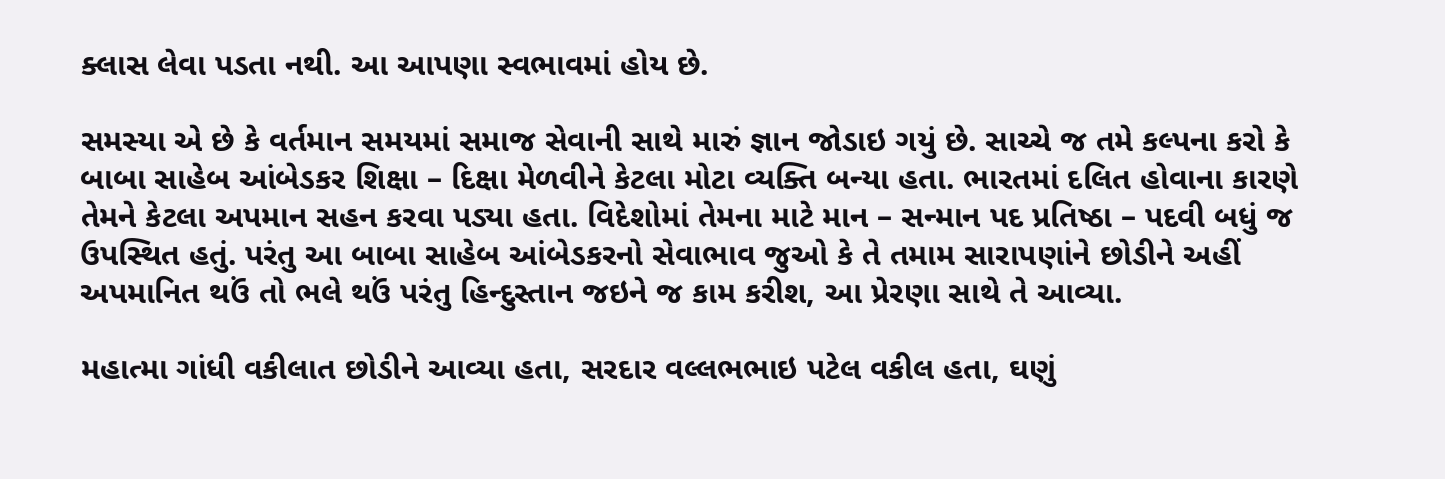ક્લાસ લેવા પડતા નથી. આ આપણા સ્વભાવમાં હોય છે.

સમસ્યા એ છે કે વર્તમાન સમયમાં સમાજ સેવાની સાથે મારું જ્ઞાન જોડાઇ ગયું છે. સાચ્ચે જ તમે કલ્પના કરો કે બાબા સાહેબ આંબેડકર શિક્ષા – દિક્ષા મેળવીને કેટલા મોટા વ્યક્તિ બન્યા હતા. ભારતમાં દલિત હોવાના કારણે તેમને કેટલા અપમાન સહન કરવા પડ્યા હતા. વિદેશોમાં તેમના માટે માન – સન્માન પદ પ્રતિષ્ઠા – પદવી બધું જ ઉપસ્થિત હતું. પરંતુ આ બાબા સાહેબ આંબેડકરનો સેવાભાવ જુઓ કે તે તમામ સારાપણાંને છોડીને અહીં અપમાનિત થઉં તો ભલે થઉં પરંતુ હિન્દુસ્તાન જઇને જ કામ કરીશ, આ પ્રેરણા સાથે તે આવ્યા.

મહાત્મા ગાંધી વકીલાત છોડીને આવ્યા હતા, સરદાર વલ્લભભાઇ પટેલ વકીલ હતા, ઘણું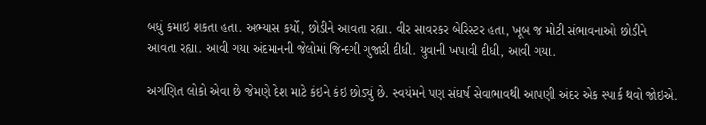બધું કમાઇ શકતા હતા. અભ્યાસ કર્યો, છોડીને આવતા રહ્યા. વીર સાવરકર બેરિસ્ટર હતા, ખૂબ જ મોટી સંભાવનાઓ છોડીને આવતા રહ્યા. આવી ગયા અંદમાનની જેલોમાં જિન્દગી ગુજારી દીધી. યુવાની ખપાવી દીધી, આવી ગયા.

અગણિત લોકો એવા છે જેમણે દેશ માટે કંઇને કંઇ છોડ્યું છે. સ્વયંમને પણ સંઘર્ષ સેવાભાવથી આપણી અંદર એક સ્પાર્ક થવો જોઇએ.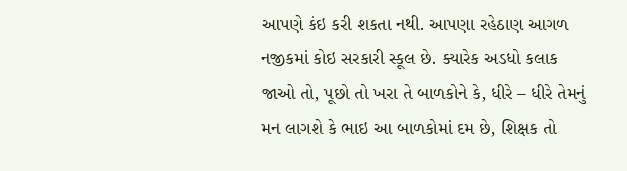આપણે કંઇ કરી શકતા નથી. આપણા રહેઠાણ આગળ નજીકમાં કોઇ સરકારી સ્કૂલ છે. ક્યારેક અડધો કલાક જાઓ તો, પૂછો તો ખરા તે બાળકોને કે, ધીરે – ધીરે તેમનું મન લાગશે કે ભાઇ આ બાળકોમાં દમ છે, શિક્ષક તો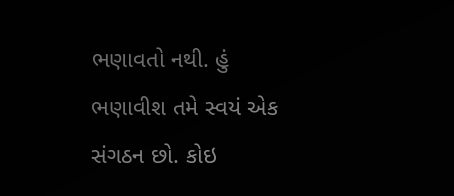ભણાવતો નથી. હું ભણાવીશ તમે સ્વયં એક સંગઠન છો. કોઇ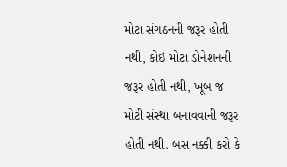મોટા સંગઠનની જરૂર હોતી નથી, કોઇ મોટા ડોનેશનની જરૂર હોતી નથી, ખૂબ જ મોટી સંસ્થા બનાવવાની જરૂર હોતી નથી. બસ નક્કી કરો કે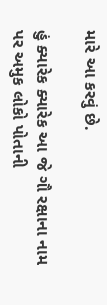મારે આ કરવું છે.

હું ક્યારેક ક્યારેક આ જે ગૌ રક્ષાના નામ પર અમુક લોકો પોતાની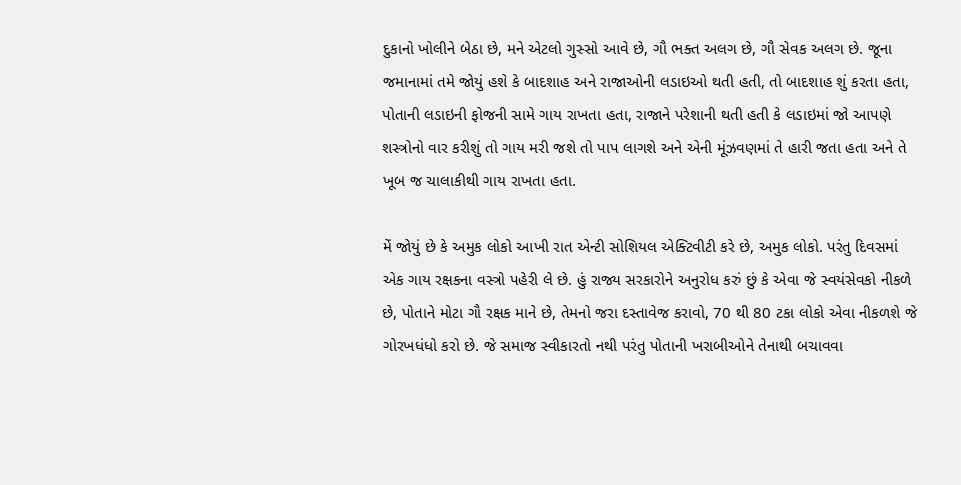દુકાનો ખોલીને બેઠા છે, મને એટલો ગુસ્સો આવે છે, ગૌ ભક્ત અલગ છે, ગૌ સેવક અલગ છે. જૂના જમાનામાં તમે જોયું હશે કે બાદશાહ અને રાજાઓની લડાઇઓ થતી હતી, તો બાદશાહ શું કરતા હતા, પોતાની લડાઇની ફોજની સામે ગાય રાખતા હતા, રાજાને પરેશાની થતી હતી કે લડાઇમાં જો આપણે શસ્ત્રોનો વાર કરીશું તો ગાય મરી જશે તો પાપ લાગશે અને એની મૂંઝવણમાં તે હારી જતા હતા અને તે ખૂબ જ ચાલાકીથી ગાય રાખતા હતા.

મેં જોયું છે કે અમુક લોકો આખી રાત એન્ટી સોશિયલ એક્ટિવીટી કરે છે, અમુક લોકો. પરંતુ દિવસમાં એક ગાય રક્ષકના વસ્ત્રો પહેરી લે છે. હું રાજ્ય સરકારોને અનુરોધ કરું છું કે એવા જે સ્વયંસેવકો નીકળે છે, પોતાને મોટા ગૌ રક્ષક માને છે, તેમનો જરા દસ્તાવેજ કરાવો, 70 થી 80 ટકા લોકો એવા નીકળશે જે ગોરખધંધો કરો છે. જે સમાજ સ્વીકારતો નથી પરંતુ પોતાની ખરાબીઓને તેનાથી બચાવવા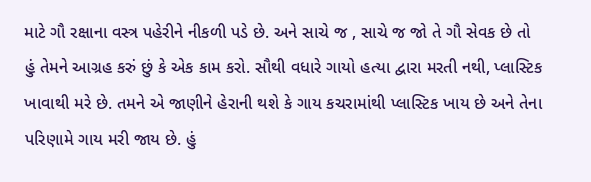માટે ગૌ રક્ષાના વસ્ત્ર પહેરીને નીકળી પડે છે. અને સાચે જ , સાચે જ જો તે ગૌ સેવક છે તો હું તેમને આગ્રહ કરું છું કે એક કામ કરો. સૌથી વધારે ગાયો હત્યા દ્વારા મરતી નથી, પ્લાસ્ટિક ખાવાથી મરે છે. તમને એ જાણીને હેરાની થશે કે ગાય કચરામાંથી પ્લાસ્ટિક ખાય છે અને તેના પરિણામે ગાય મરી જાય છે. હું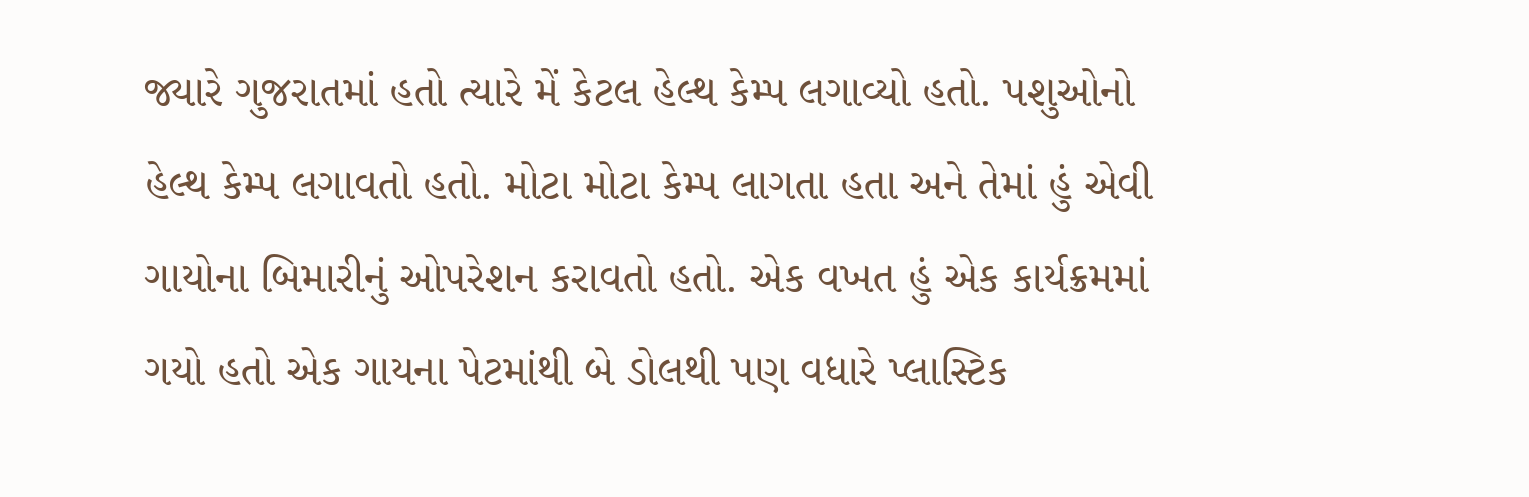જ્યારે ગુજરાતમાં હતો ત્યારે મેં કેટલ હેલ્થ કેમ્પ લગાવ્યો હતો. પશુઓનો હેલ્થ કેમ્પ લગાવતો હતો. મોટા મોટા કેમ્પ લાગતા હતા અને તેમાં હું એવી ગાયોના બિમારીનું ઓપરેશન કરાવતો હતો. એક વખત હું એક કાર્યક્રમમાં ગયો હતો એક ગાયના પેટમાંથી બે ડોલથી પણ વધારે પ્લાસ્ટિક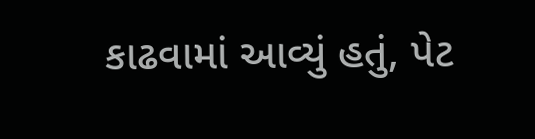કાઢવામાં આવ્યું હતું, પેટ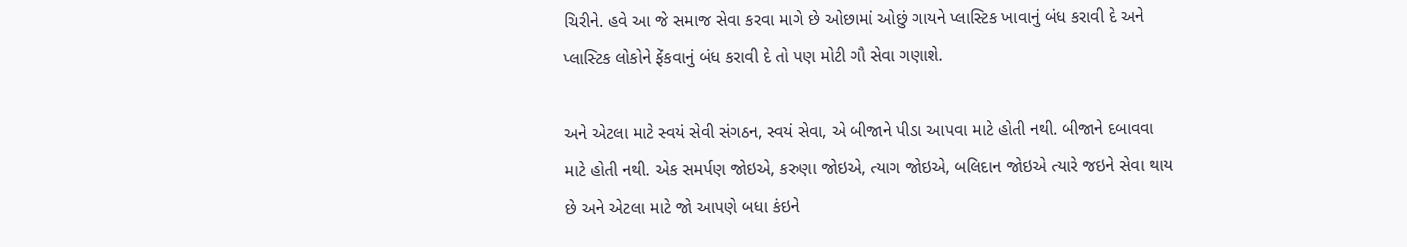ચિરીને. હવે આ જે સમાજ સેવા કરવા માગે છે ઓછામાં ઓછું ગાયને પ્લાસ્ટિક ખાવાનું બંધ કરાવી દે અને પ્લાસ્ટિક લોકોને ફેંકવાનું બંધ કરાવી દે તો પણ મોટી ગૌ સેવા ગણાશે.

અને એટલા માટે સ્વયં સેવી સંગઠન, સ્વયં સેવા, એ બીજાને પીડા આપવા માટે હોતી નથી. બીજાને દબાવવા માટે હોતી નથી. એક સમર્પણ જોઇએ, કરુણા જોઇએ, ત્યાગ જોઇએ, બલિદાન જોઇએ ત્યારે જઇને સેવા થાય છે અને એટલા માટે જો આપણે બધા કંઇને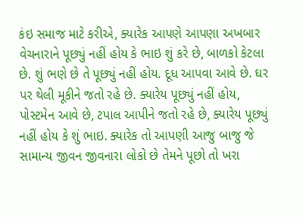કંઇ સમાજ માટે કરીએ, ક્યારેક આપણે આપણા અખબાર વેચનારાને પૂછ્યું નહીં હોય કે ભાઇ શું કરે છે, બાળકો કેટલા છે. શું ભણે છે તે પૂછ્યું નહીં હોય. દૂધ આપવા આવે છે. ઘર પર થેલી મૂકીને જતો રહે છે. ક્યારેય પૂછ્યું નહીં હોય, પોસ્ટમેન આવે છે, ટપાલ આપીને જતો રહે છે, ક્યારેય પૂછ્યું નહીં હોય કે શું ભાઇ. ક્યારેક તો આપણી આજુ બાજુ જે સામાન્ય જીવન જીવનારા લોકો છે તેમને પૂછો તો ખરા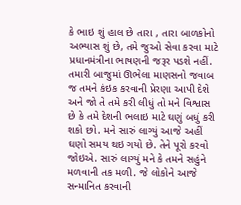કે ભાઇ શું હાલ છે તારા , તારા બાળકોનો અભ્યાસ શું છે, તમે જુઓ સેવા કરવા માટે પ્રધાનમંત્રીના ભાષણની જરૂર પડશે નહીં. તમારી બાજુમાં ઊભેલા માણસનો જવાબ જ તમને કંઇક કરવાની પ્રેરણા આપી દેશે અને જો તે તમે કરી લીધું તો મને વિશ્વાસ છે કે તમે દેશની ભલાઇ માટે ઘણું બધું કરી શકો છો. મને સારું લાગ્યું આજે અહીં ઘણો સમય થઇ ગયો છે. તેને પૂરો કરવો જોઇએ. સારું લાગ્યું મને કે તમને સહુંને મળવાની તક મળી. જે લોકોને આજે સન્માનિત કરવાની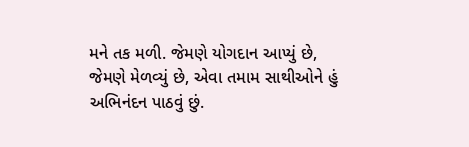મને તક મળી. જેમણે યોગદાન આપ્યું છે, જેમણે મેળવ્યું છે, એવા તમામ સાથીઓને હું અભિનંદન પાઠવું છું.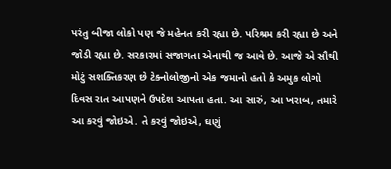પરંતુ બીજા લોકો પણ જે મહેનત કરી રહ્યા છે. પરિશ્રમ કરી રહ્યા છે અને જોડી રહ્યા છે. સરકારમાં સજાગતા એનાથી જ આવે છે. આજે એ સૌથી મોટું સશક્તિકરણ છે ટેક્નોલોજીનો એક જમાનો હતો કે અમુક લોગો દિવસ રાત આપણને ઉપદેશ આપતા હતા. આ સારું, આ ખરાબ, તમારે આ કરવું જોઇએ. તે કરવું જોઇએ, ઘણું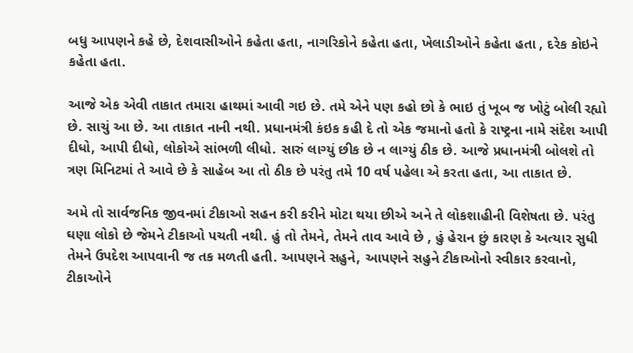બધુ આપણને કહે છે, દેશવાસીઓને કહેતા હતા, નાગરિકોને કહેતા હતા, ખેલાડીઓને કહેતા હતા , દરેક કોઇને કહેતા હતા.

આજે એક એવી તાકાત તમારા હાથમાં આવી ગઇ છે. તમે એને પણ કહો છો કે ભાઇ તું ખૂબ જ ખોટું બોલી રહ્યો છે. સાચું આ છે. આ તાકાત નાની નથી. પ્રધાનમંત્રી કંઇક કહી દે તો એક જમાનો હતો કે રાષ્ટ્રના નામે સંદેશ આપી દીધો, આપી દીધો, લોકોએ સાંભળી લીધો. સારું લાગ્યું છીક છે ન લાગ્યું ઠીક છે. આજે પ્રધાનમંત્રી બોલશે તો ત્રણ મિનિટમાં તે આવે છે કે સાહેબ આ તો ઠીક છે પરંતુ તમે 10 વર્ષ પહેલા એ કરતા હતા, આ તાકાત છે.

અમે તો સાર્વજનિક જીવનમાં ટીકાઓ સહન કરી કરીને મોટા થયા છીએ અને તે લોકશાહીની વિશેષતા છે. પરંતુ ઘણા લોકો છે જેમને ટીકાઓ પચતી નથી. હું તો તેમને, તેમને તાવ આવે છે , હું હેરાન છું કારણ કે અત્યાર સુધી તેમને ઉપદેશ આપવાની જ તક મળતી હતી. આપણને સહુને, આપણને સહુને ટીકાઓનો સ્વીકાર કરવાનો, ટીકાઓને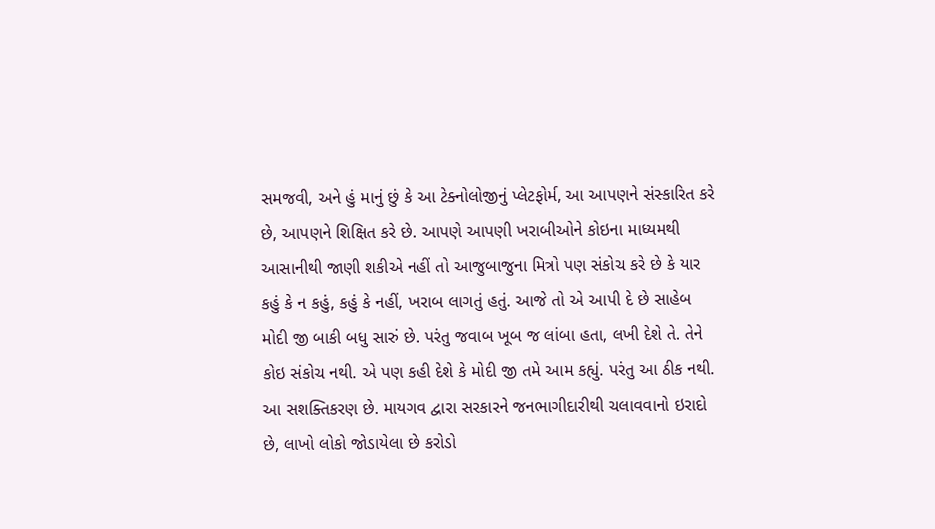સમજવી, અને હું માનું છું કે આ ટેક્નોલોજીનું પ્લેટફોર્મ, આ આપણને સંસ્કારિત કરે છે, આપણને શિક્ષિત કરે છે. આપણે આપણી ખરાબીઓને કોઇના માધ્યમથી આસાનીથી જાણી શકીએ નહીં તો આજુબાજુના મિત્રો પણ સંકોચ કરે છે કે યાર કહું કે ન કહું, કહું કે નહીં, ખરાબ લાગતું હતું. આજે તો એ આપી દે છે સાહેબ મોદી જી બાકી બધુ સારું છે. પરંતુ જવાબ ખૂબ જ લાંબા હતા, લખી દેશે તે. તેને કોઇ સંકોચ નથી. એ પણ કહી દેશે કે મોદી જી તમે આમ કહ્યું. પરંતુ આ ઠીક નથી. આ સશક્તિકરણ છે. માયગવ દ્વારા સરકારને જનભાગીદારીથી ચલાવવાનો ઇરાદો છે, લાખો લોકો જોડાયેલા છે કરોડો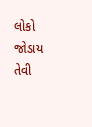લોકો જોડાય તેવી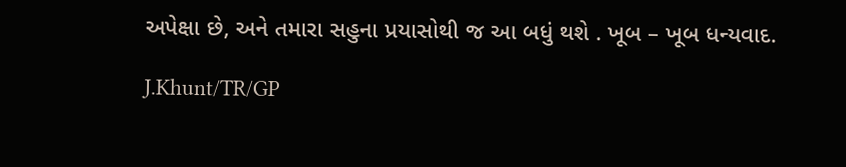અપેક્ષા છે, અને તમારા સહુના પ્રયાસોથી જ આ બધું થશે . ખૂબ – ખૂબ ધન્યવાદ.

J.Khunt/TR/GP